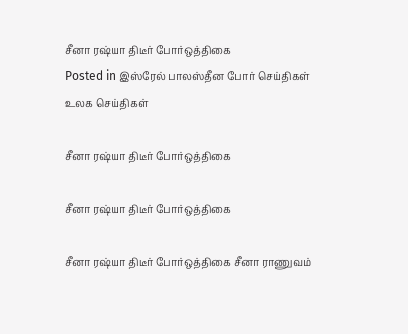சீனா ரஷ்யா திடீர் போர்ஒத்திகை
Posted in இஸ்ரேல் பாலஸ்தீன போர் செய்திகள் உலக செய்திகள்

சீனா ரஷ்யா திடீர் போர்ஒத்திகை

சீனா ரஷ்யா திடீர் போர்ஒத்திகை

சீனா ரஷ்யா திடீர் போர்ஒத்திகை சீனா ராணுவம்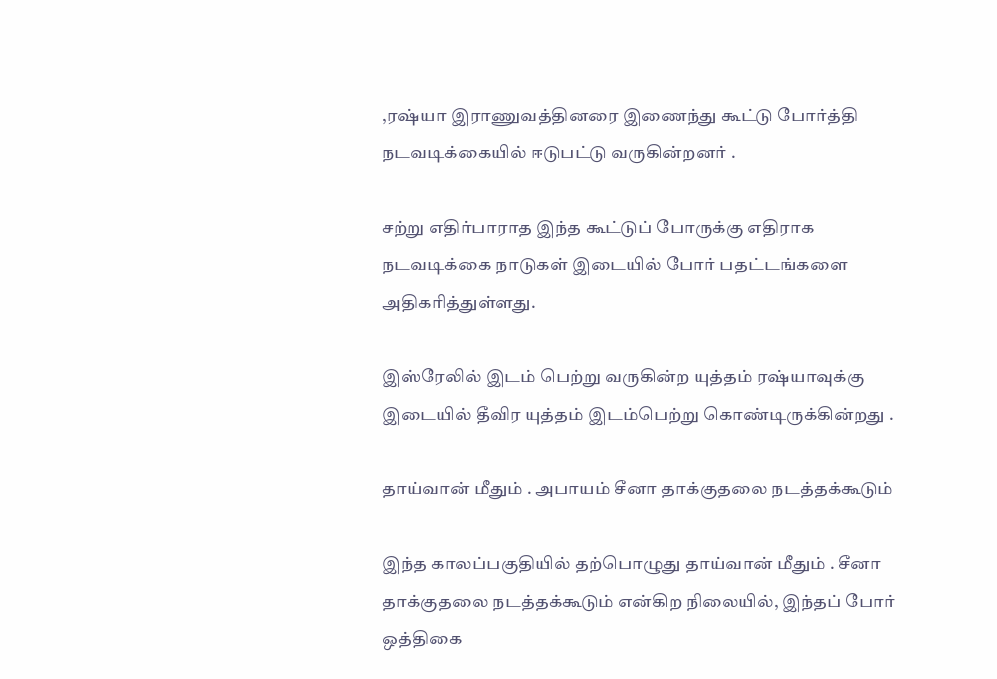,ரஷ்யா இராணுவத்தினரை இணைந்து கூட்டு போர்த்தி நடவடிக்கையில் ஈடுபட்டு வருகின்றனர் .

சற்று எதிர்பாராத இந்த கூட்டுப் போருக்கு எதிராக நடவடிக்கை நாடுகள் இடையில் போர் பதட்டங்களை அதிகரித்துள்ளது.

இஸ்ரேலில் இடம் பெற்று வருகின்ற யுத்தம் ரஷ்யாவுக்கு இடையில் தீவிர யுத்தம் இடம்பெற்று கொண்டிருக்கின்றது .

தாய்வான் மீதும் . அபாயம் சீனா தாக்குதலை நடத்தக்கூடும்

இந்த காலப்பகுதியில் தற்பொழுது தாய்வான் மீதும் . சீனா தாக்குதலை நடத்தக்கூடும் என்கிற நிலையில், இந்தப் போர் ஒத்திகை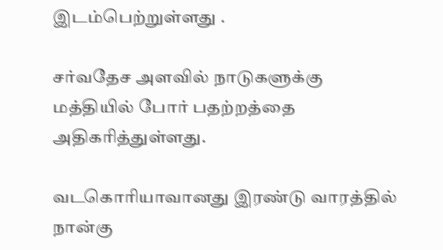இடம்பெற்றுள்ளது .

சர்வதேச அளவில் நாடுகளுக்கு மத்தியில் போர் பதற்றத்தை அதிகரித்துள்ளது.

வடகொரியாவானது இரண்டு வாரத்தில் நான்கு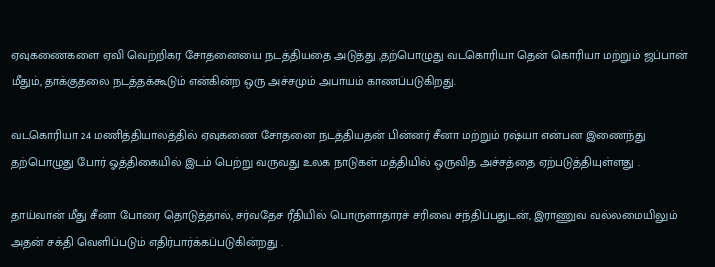ஏவுகணைகளை ஏவி வெற்றிகர சோதனையை நடத்தியதை அடுத்து ,தற்பொழுது வடகொரியா தென் கொரியா மற்றும் ஜப்பான் மீதும், தாக்குதலை நடத்தக்கூடும் என்கின்ற ஒரு அச்சமும் அபாயம் காணப்படுகிறது.

வடகொரியா 24 மணித்தியாலத்தில் ஏவுகணை சோதனை நடத்தியதன் பின்னர் சீனா மற்றும் ரஷ்யா என்பன இணைந்து தற்பொழுது போர் ஓத்திகையில் இடம் பெற்று வருவது உலக நாடுகள் மத்தியில் ஒருவித அச்சத்தை ஏற்படுத்தியுள்ளது .

தாய்வான் மீது சீனா போரை தொடுத்தால், சர்வதேச ரீதியில் பொருளாதாரச் சரிவை சந்திப்பதுடன், இராணுவ வல்லமையிலும் அதன் சக்தி வெளிப்படும் எதிர்பார்க்கப்படுகின்றது .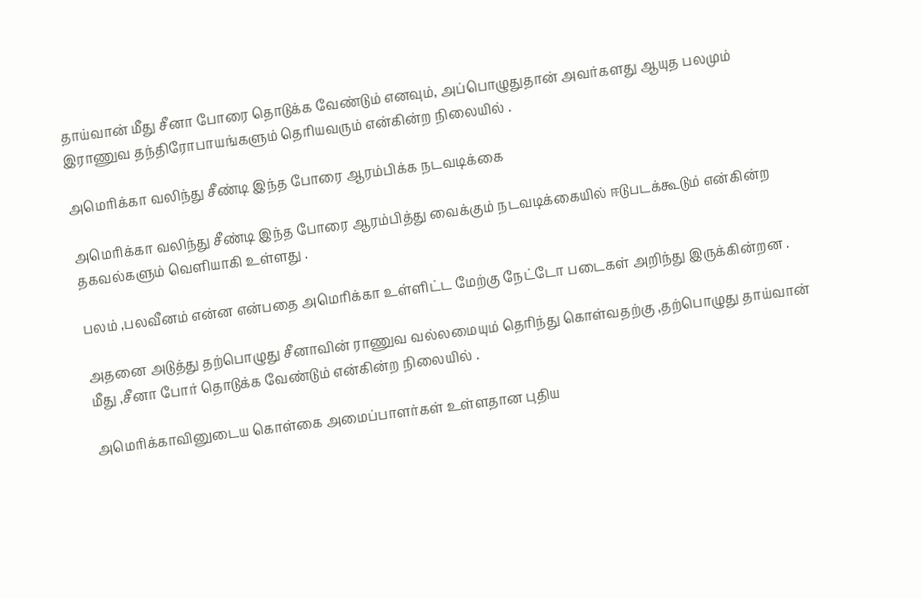தாய்வான் மீது சீனா போரை தொடுக்க வேண்டும் எனவும், அப்பொழுதுதான் அவர்களது ஆயுத பலமும் இராணுவ தந்திரோபாயங்களும் தெரியவரும் என்கின்ற நிலையில் .

அமெரிக்கா வலிந்து சீண்டி இந்த போரை ஆரம்பிக்க நடவடிக்கை

அமெரிக்கா வலிந்து சீண்டி இந்த போரை ஆரம்பித்து வைக்கும் நடவடிக்கையில் ஈடுபடக்கூடும் என்கின்ற தகவல்களும் வெளியாகி உள்ளது .

பலம் ,பலவீனம் என்ன என்பதை அமெரிக்கா உள்ளிட்ட மேற்கு நேட்டோ படைகள் அறிந்து இருக்கின்றன .

அதனை அடுத்து தற்பொழுது சீனாவின் ராணுவ வல்லமையும் தெரிந்து கொள்வதற்கு ,தற்பொழுது தாய்வான் மீது ,சீனா போர் தொடுக்க வேண்டும் என்கின்ற நிலையில் .

அமெரிக்காவினுடைய கொள்கை அமைப்பாளர்கள் உள்ளதான புதிய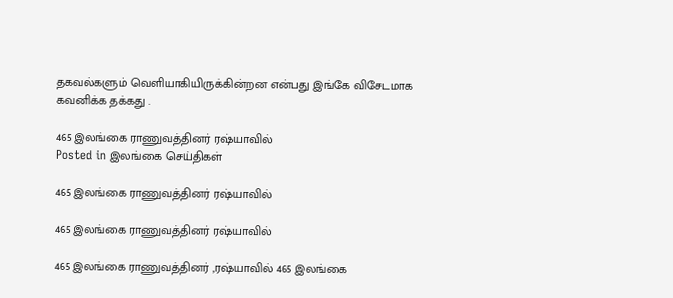தகவல்களும் வெளியாகியிருக்கின்றன என்பது இங்கே விசேடமாக கவனிக்க தக்கது .

465 இலங்கை ராணுவத்தினர் ரஷ்யாவில்
Posted in இலங்கை செய்திகள்

465 இலங்கை ராணுவத்தினர் ரஷ்யாவில்

465 இலங்கை ராணுவத்தினர் ரஷ்யாவில்

465 இலங்கை ராணுவத்தினர் ,ரஷ்யாவில் 465 இலங்கை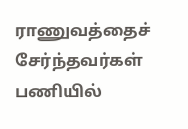ராணுவத்தைச் சேர்ந்தவர்கள் பணியில்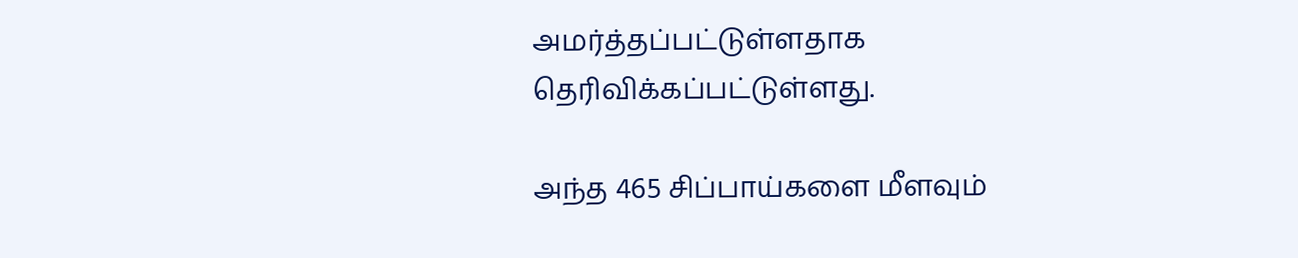அமர்த்தப்பட்டுள்ளதாக தெரிவிக்கப்பட்டுள்ளது.

அந்த 465 சிப்பாய்களை மீளவும்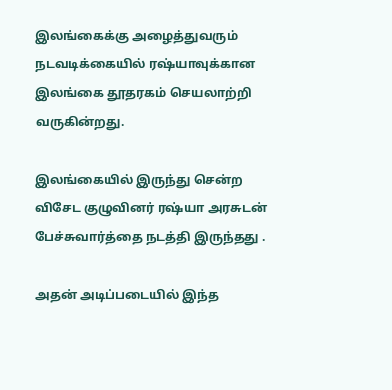இலங்கைக்கு அழைத்துவரும் நடவடிக்கையில் ரஷ்யாவுக்கான இலங்கை தூதரகம் செயலாற்றி வருகின்றது.

இலங்கையில் இருந்து சென்ற விசேட குழுவினர் ரஷ்யா அரசுடன் பேச்சுவார்த்தை நடத்தி இருந்தது .

அதன் அடிப்படையில் இந்த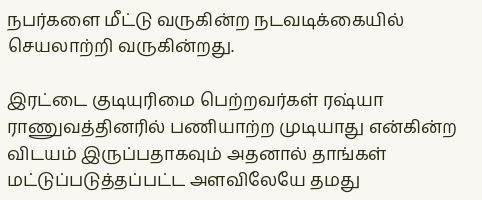நபர்களை மீட்டு வருகின்ற நடவடிக்கையில் செயலாற்றி வருகின்றது.

இரட்டை குடியுரிமை பெற்றவர்கள் ரஷ்யா ராணுவத்தினரில் பணியாற்ற முடியாது என்கின்ற விடயம் இருப்பதாகவும் அதனால் தாங்கள் மட்டுப்படுத்தப்பட்ட அளவிலேயே தமது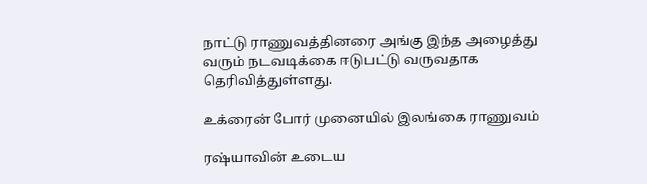நாட்டு ராணுவத்தினரை அங்கு இந்த அழைத்து வரும் நடவடிக்கை ஈடுபட்டு வருவதாக தெரிவித்துள்ளது.

உக்ரைன் போர் முனையில் இலங்கை ராணுவம்

ரஷ்யாவின் உடைய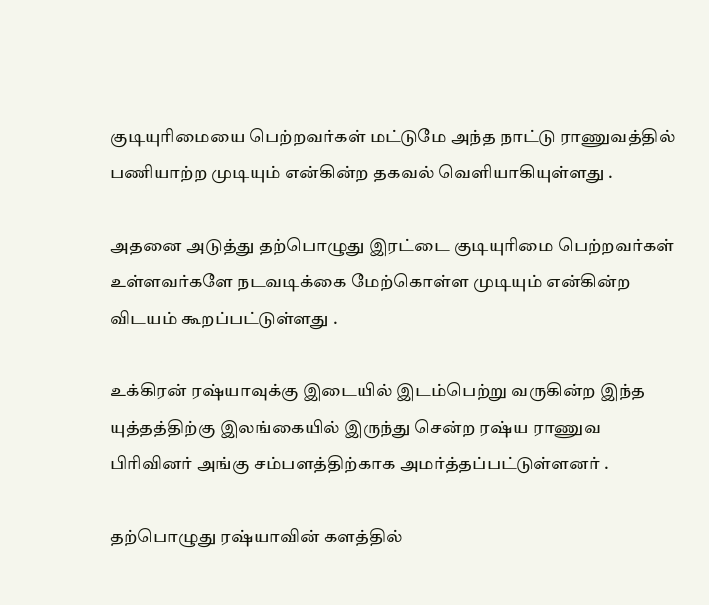குடியுரிமையை பெற்றவர்கள் மட்டுமே அந்த நாட்டு ராணுவத்தில் பணியாற்ற முடியும் என்கின்ற தகவல் வெளியாகியுள்ளது .

அதனை அடுத்து தற்பொழுது இரட்டை குடியுரிமை பெற்றவர்கள் உள்ளவர்களே நடவடிக்கை மேற்கொள்ள முடியும் என்கின்ற விடயம் கூறப்பட்டுள்ளது .

உக்கிரன் ரஷ்யாவுக்கு இடையில் இடம்பெற்று வருகின்ற இந்த யுத்தத்திற்கு இலங்கையில் இருந்து சென்ற ரஷ்ய ராணுவ பிரிவினர் அங்கு சம்பளத்திற்காக அமர்த்தப்பட்டுள்ளனர் .

தற்பொழுது ரஷ்யாவின் களத்தில்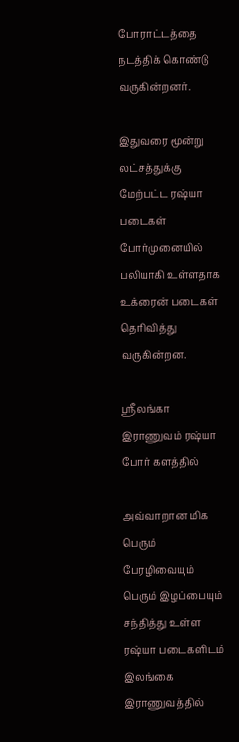போராட்டத்தை நடத்திக் கொண்டு வருகின்றனர்.

இதுவரை மூன்று லட்சத்துக்கு மேற்பட்ட ரஷ்யா படைகள் போர்முனையில் பலியாகி உள்ளதாக உக்ரைன் படைகள் தெரிவித்து வருகின்றன.

ஸ்ரீலங்கா இராணுவம் ரஷ்யா போர் களத்தில்

அவ்வாறான மிக பெரும் பேரழிவையும் பெரும் இழப்பையும் சந்தித்து உள்ள ரஷ்யா படைகளிடம் இலங்கை இராணுவத்தில்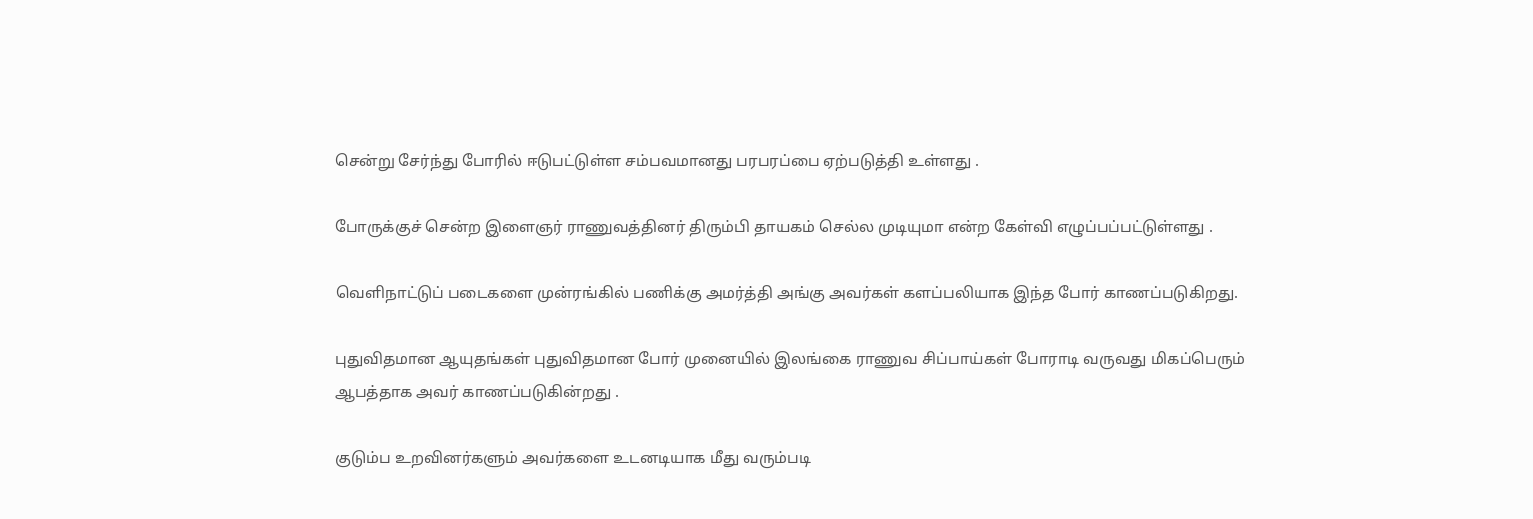சென்று சேர்ந்து போரில் ஈடுபட்டுள்ள சம்பவமானது பரபரப்பை ஏற்படுத்தி உள்ளது .

போருக்குச் சென்ற இளைஞர் ராணுவத்தினர் திரும்பி தாயகம் செல்ல முடியுமா என்ற கேள்வி எழுப்பப்பட்டுள்ளது .

வெளிநாட்டுப் படைகளை முன்ரங்கில் பணிக்கு அமர்த்தி அங்கு அவர்கள் களப்பலியாக இந்த போர் காணப்படுகிறது.

புதுவிதமான ஆயுதங்கள் புதுவிதமான போர் முனையில் இலங்கை ராணுவ சிப்பாய்கள் போராடி வருவது மிகப்பெரும் ஆபத்தாக அவர் காணப்படுகின்றது .

குடும்ப உறவினர்களும் அவர்களை உடனடியாக மீது வரும்படி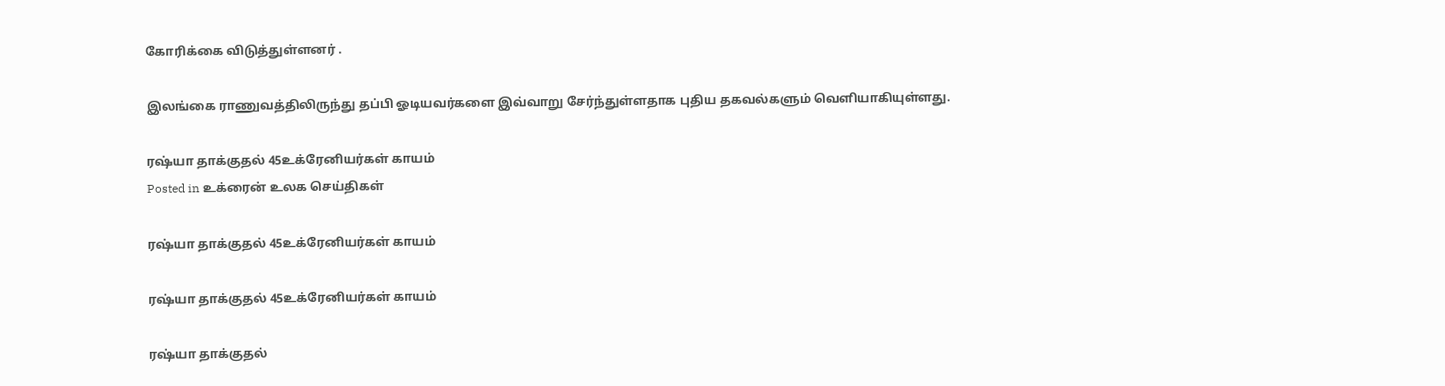கோரிக்கை விடுத்துள்ளனர் .

இலங்கை ராணுவத்திலிருந்து தப்பி ஓடியவர்களை இவ்வாறு சேர்ந்துள்ளதாக புதிய தகவல்களும் வெளியாகியுள்ளது.

ரஷ்யா தாக்குதல் 45உக்ரேனியர்கள் காயம்
Posted in உக்ரைன் உலக செய்திகள்

ரஷ்யா தாக்குதல் 45உக்ரேனியர்கள் காயம்

ரஷ்யா தாக்குதல் 45உக்ரேனியர்கள் காயம்

ரஷ்யா தாக்குதல்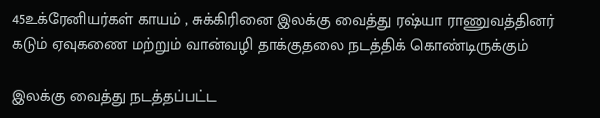45உக்ரேனியர்கள் காயம் , சுக்கிரினை இலக்கு வைத்து ரஷ்யா ராணுவத்தினர் கடும் ஏவுகணை மற்றும் வான்வழி தாக்குதலை நடத்திக் கொண்டிருக்கும்

இலக்கு வைத்து நடத்தப்பட்ட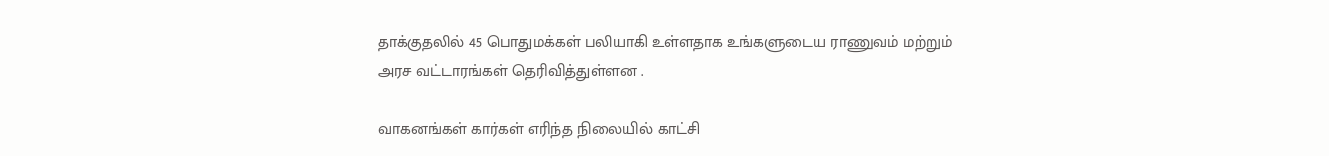தாக்குதலில் 45 பொதுமக்கள் பலியாகி உள்ளதாக உங்களுடைய ராணுவம் மற்றும் அரச வட்டாரங்கள் தெரிவித்துள்ளன .

வாகனங்கள் கார்கள் எரிந்த நிலையில் காட்சி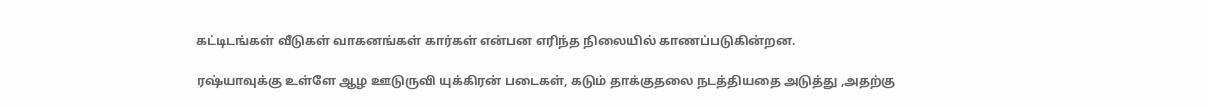கட்டிடங்கள் வீடுகள் வாகனங்கள் கார்கள் என்பன எரிந்த நிலையில் காணப்படுகின்றன.

ரஷ்யாவுக்கு உள்ளே ஆழ ஊடுருவி யுக்கிரன் படைகள், கடும் தாக்குதலை நடத்தியதை அடுத்து ,அதற்கு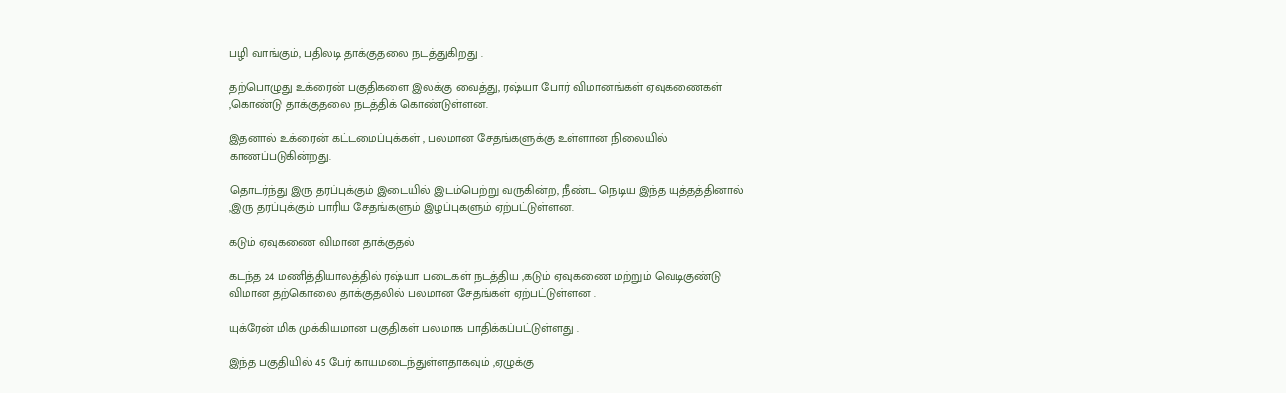பழி வாங்கும், பதிலடி தாக்குதலை நடத்துகிறது .

தற்பொழுது உக்ரைன் பகுதிகளை இலக்கு வைத்து, ரஷ்யா போர் விமானங்கள் ஏவுகணைகள் ,கொண்டு தாக்குதலை நடத்திக் கொண்டுள்ளன.

இதனால் உக்ரைன் கட்டமைப்புக்கள் , பலமான சேதங்களுக்கு உள்ளான நிலையில் காணப்படுகின்றது.

தொடர்ந்து இரு தரப்புக்கும் இடையில் இடம்பெற்று வருகின்ற, நீண்ட நெடிய இந்த யுத்தத்தினால் ,இரு தரப்புக்கும் பாரிய சேதங்களும் இழப்புகளும் ஏற்பட்டுள்ளன.

கடும் ஏவுகணை விமான தாக்குதல்

கடந்த 24 மணித்தியாலத்தில் ரஷ்யா படைகள் நடத்திய ,கடும் ஏவுகணை மற்றும் வெடிகுண்டு விமான தற்கொலை தாக்குதலில் பலமான சேதங்கள் ஏற்பட்டுள்ளன .

யுக்ரேன் மிக முக்கியமான பகுதிகள் பலமாக பாதிக்கப்பட்டுள்ளது .

இந்த பகுதியில் 45 பேர் காயமடைந்துள்ளதாகவும் ,ஏழுக்கு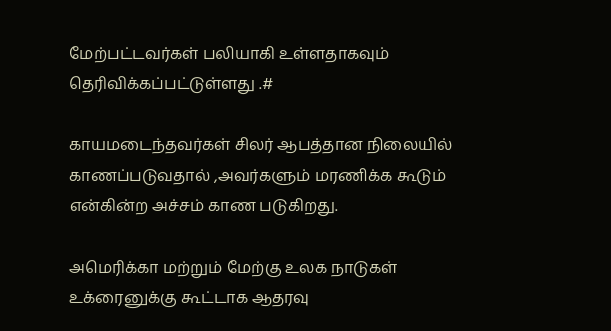மேற்பட்டவர்கள் பலியாகி உள்ளதாகவும் தெரிவிக்கப்பட்டுள்ளது .#

காயமடைந்தவர்கள் சிலர் ஆபத்தான நிலையில் காணப்படுவதால் ,அவர்களும் மரணிக்க கூடும் என்கின்ற அச்சம் காண படுகிறது.

அமெரிக்கா மற்றும் மேற்கு உலக நாடுகள் உக்ரைனுக்கு கூட்டாக ஆதரவு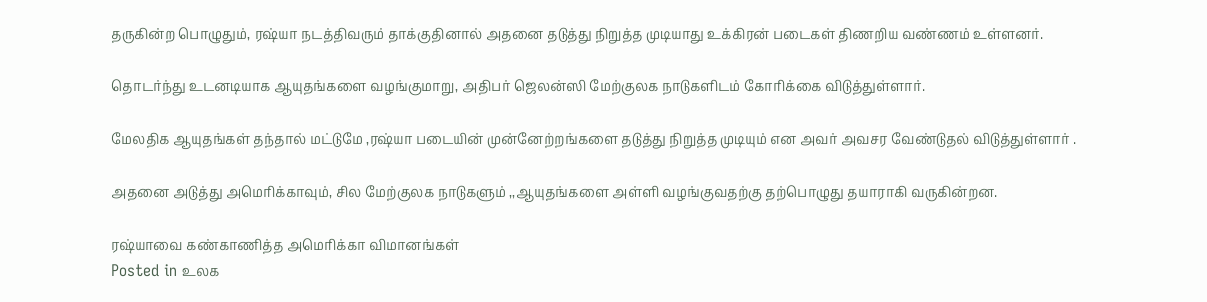தருகின்ற பொழுதும், ரஷ்யா நடத்திவரும் தாக்குதினால் அதனை தடுத்து நிறுத்த முடியாது உக்கிரன் படைகள் திணறிய வண்ணம் உள்ளனர்.

தொடர்ந்து உடனடியாக ஆயுதங்களை வழங்குமாறு, அதிபர் ஜெலன்ஸி மேற்குலக நாடுகளிடம் கோரிக்கை விடுத்துள்ளார்.

மேலதிக ஆயுதங்கள் தந்தால் மட்டுமே ,ரஷ்யா படையின் முன்னேற்றங்களை தடுத்து நிறுத்த முடியும் என அவர் அவசர வேண்டுதல் விடுத்துள்ளார் .

அதனை அடுத்து அமெரிக்காவும், சில மேற்குலக நாடுகளும் ,,ஆயுதங்களை அள்ளி வழங்குவதற்கு தற்பொழுது தயாராகி வருகின்றன.

ரஷ்யாவை கண்காணித்த அமெரிக்கா விமானங்கள்
Posted in உலக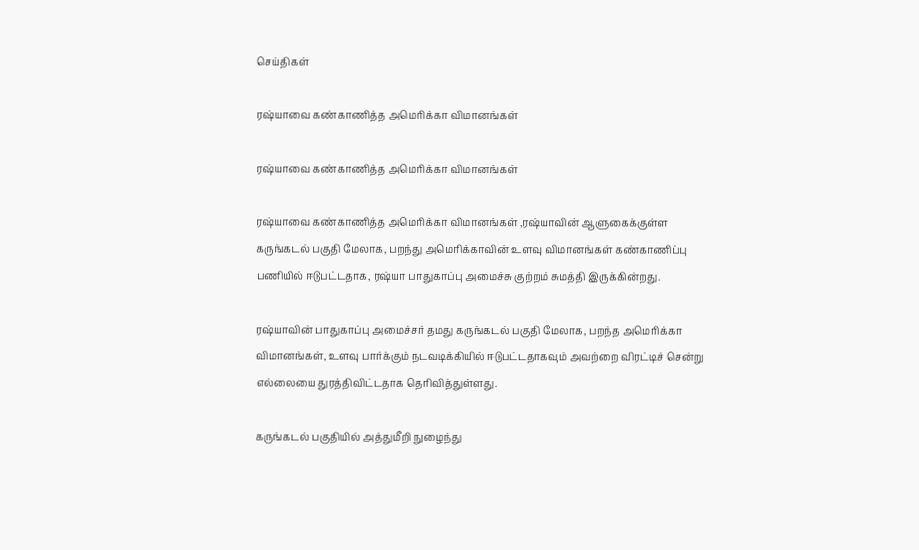செய்திகள்

ரஷ்யாவை கண்காணித்த அமெரிக்கா விமானங்கள்

ரஷ்யாவை கண்காணித்த அமெரிக்கா விமானங்கள்

ரஷ்யாவை கண்காணித்த அமெரிக்கா விமானங்கள் ,ரஷ்யாவின் ஆளுகைக்குள்ள கருங்கடல் பகுதி மேலாக, பறந்து அமெரிக்காவின் உளவு விமானங்கள் கண்காணிப்பு பணியில் ஈடுபட்டதாக, ரஷ்யா பாதுகாப்பு அமைச்சு குற்றம் சுமத்தி இருக்கின்றது.

ரஷ்யாவின் பாதுகாப்பு அமைச்சர் தமது கருங்கடல் பகுதி மேலாக, பறந்த அமெரிக்கா விமானங்கள், உளவு பார்க்கும் நடவடிக்கியில் ஈடுபட்டதாகவும் அவற்றை விரட்டிச் சென்று எல்லையை துரத்திவிட்டதாக தெரிவித்துள்ளது.

கருங்கடல் பகுதியில் அத்துமீறி நுழைந்து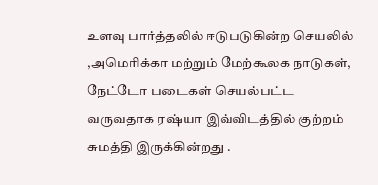உளவு பார்த்தலில் ஈடுபடுகின்ற செயலில் ,அமெரிக்கா மற்றும் மேற்கூலக நாடுகள், நேட்டோ படைகள் செயல்பட்ட வருவதாக ரஷ்யா இவ்விடத்தில் குற்றம் சுமத்தி இருக்கின்றது .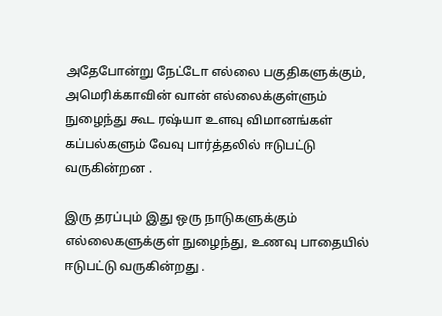அதேபோன்று நேட்டோ எல்லை பகுதிகளுக்கும், அமெரிக்காவின் வான் எல்லைக்குள்ளும் நுழைந்து கூட ரஷ்யா உளவு விமானங்கள் கப்பல்களும் வேவு பார்த்தலில் ஈடுபட்டு வருகின்றன .

இரு தரப்பும் இது ஒரு நாடுகளுக்கும் எல்லைகளுக்குள் நுழைந்து, உணவு பாதையில் ஈடுபட்டு வருகின்றது .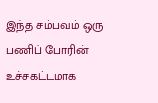இந்த சம்பவம் ஒரு பணிப் போரின் உச்சகட்டமாக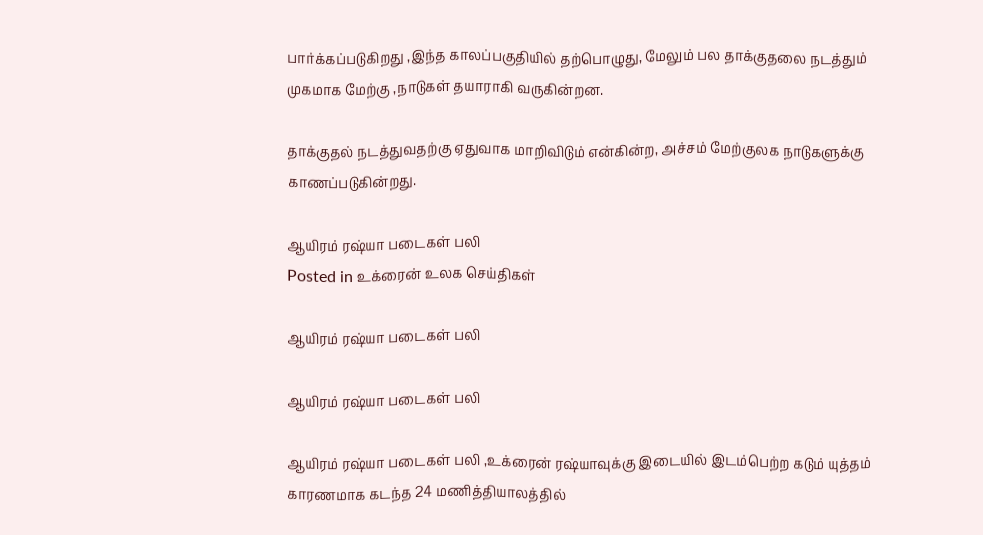பார்க்கப்படுகிறது ,இந்த காலப்பகுதியில் தற்பொழுது, மேலும் பல தாக்குதலை நடத்தும் முகமாக மேற்கு ,நாடுகள் தயாராகி வருகின்றன.

தாக்குதல் நடத்துவதற்கு ஏதுவாக மாறிவிடும் என்கின்ற, அச்சம் மேற்குலக நாடுகளுக்கு காணப்படுகின்றது.

ஆயிரம் ரஷ்யா படைகள் பலி
Posted in உக்ரைன் உலக செய்திகள்

ஆயிரம் ரஷ்யா படைகள் பலி

ஆயிரம் ரஷ்யா படைகள் பலி

ஆயிரம் ரஷ்யா படைகள் பலி ,உக்ரைன் ரஷ்யாவுக்கு இடையில் இடம்பெற்ற கடும் யுத்தம் காரணமாக கடந்த 24 மணித்தியாலத்தில்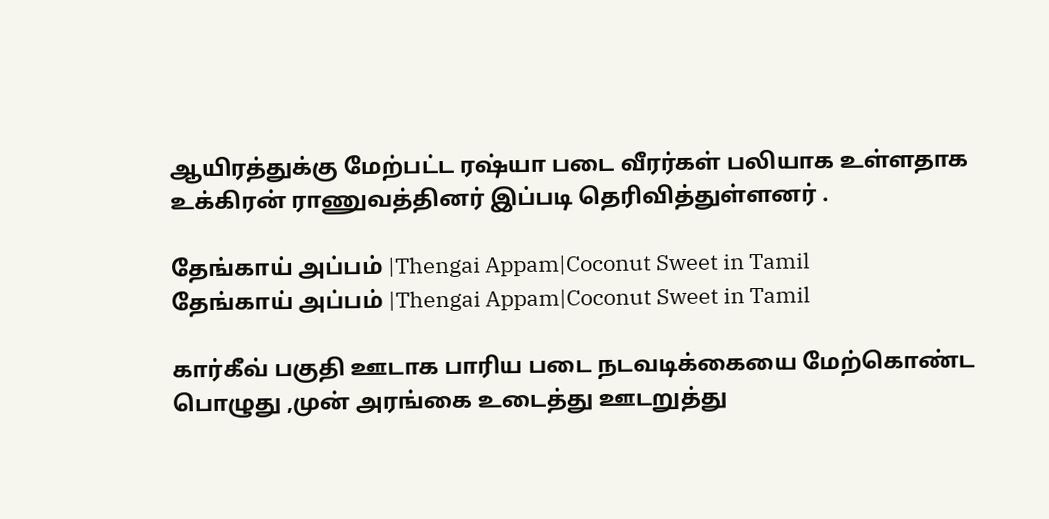ஆயிரத்துக்கு மேற்பட்ட ரஷ்யா படை வீரர்கள் பலியாக உள்ளதாக உக்கிரன் ராணுவத்தினர் இப்படி தெரிவித்துள்ளனர் .

தேங்காய் அப்பம் |Thengai Appam|Coconut Sweet in Tamil
தேங்காய் அப்பம் |Thengai Appam|Coconut Sweet in Tamil

கார்கீவ் பகுதி ஊடாக பாரிய படை நடவடிக்கையை மேற்கொண்ட பொழுது ,முன் அரங்கை உடைத்து ஊடறுத்து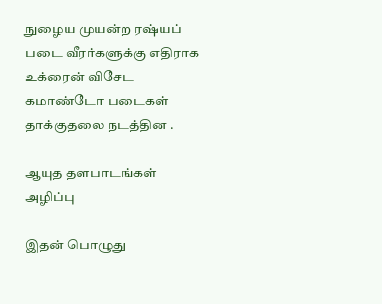நுழைய முயன்ற ரஷ்யப் படை வீரர்களுக்கு எதிராக உக்ரைன் விசேட கமாண்டோ படைகள் தாக்குதலை நடத்தின .

ஆயுத தளபாடங்கள் அழிப்பு

இதன் பொழுது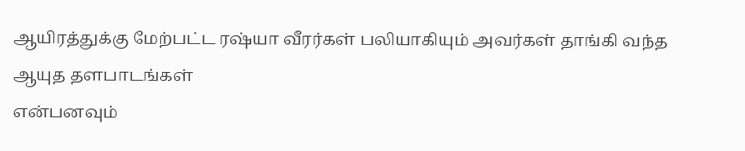ஆயிரத்துக்கு மேற்பட்ட ரஷ்யா வீரர்கள் பலியாகியும் அவர்கள் தாங்கி வந்த ஆயுத தளபாடங்கள்
என்பனவும்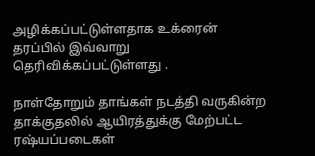அழிக்கப்பட்டுள்ளதாக உக்ரைன் தரப்பில் இவ்வாறு தெரிவிக்கப்பட்டுள்ளது .

நாள்தோறும் தாங்கள் நடத்தி வருகின்ற தாக்குதலில் ஆயிரத்துக்கு மேற்பட்ட ரஷ்யப்படைகள்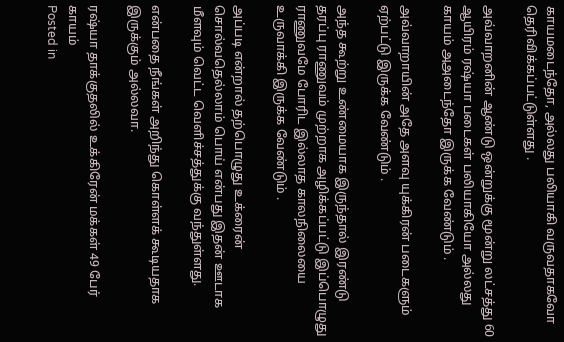காயமடைந்தோ, அல்லது பலியாகி வருவதாகவோ தெரிவிக்கப்பட்டுள்ளது .

அவ்வாறனின் ஆண்டு ஒன்றுக்கு மூன்று லட்சத்து 60 ஆயிரம் ரஷ்யா படைகள் பலியாகியோ அல்லது காயம் அஅடைந்தோ இருக்க வேண்டும் .

அவ்வாறாயின் அதே அளவு யுக்கிரன் படைகளும் ஏற்பட்டு இருக்க வேண்டும் .

அந்த கூற்று உண்மையாக இருந்தால் இரண்டு தரப்பு ராணுவம் முற்றாக அழிக்கப்பட்டு இப்பொழுது ராணுவமே போரிட இல்லாத காலநிலையை உருவாக்கி இருக்க வேண்டும் .

அப்படி என்றால் தற்பொழுது உக்ரைன் சொல்வதெல்லாம் பொய் என்பது இதன் ஊடாக மீளவும் வெட்ட வெளிச்சத்துக்கு வந்துள்ளது.

என்பதை நீங்கள் அறிந்து கொள்ளக் கூடியதாக இருக்கும் அல்லவா.

ரஷ்யா தாக்குதலில் உக்கிரேன் மக்கள் 49 பேர் காயம்
Posted in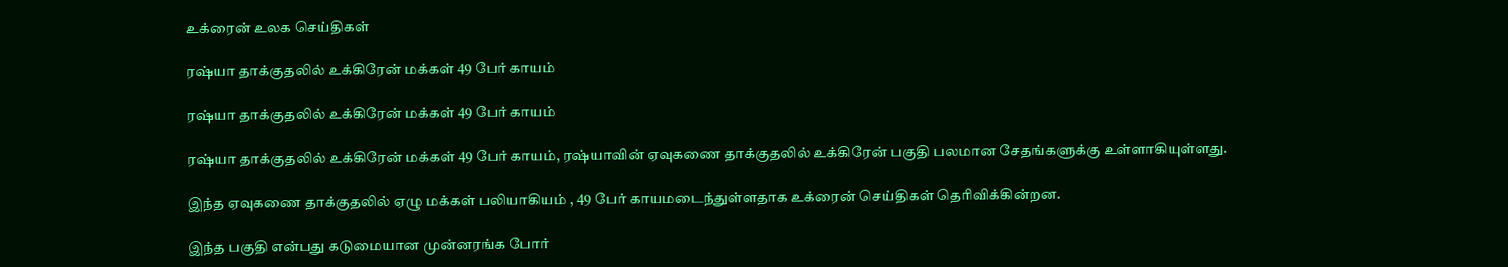உக்ரைன் உலக செய்திகள்

ரஷ்யா தாக்குதலில் உக்கிரேன் மக்கள் 49 பேர் காயம்

ரஷ்யா தாக்குதலில் உக்கிரேன் மக்கள் 49 பேர் காயம்

ரஷ்யா தாக்குதலில் உக்கிரேன் மக்கள் 49 பேர் காயம், ரஷ்யாவின் ஏவுகணை தாக்குதலில் உக்கிரேன் பகுதி பலமான சேதங்களுக்கு உள்ளாகியுள்ளது.

இந்த ஏவுகணை தாக்குதலில் ஏழு மக்கள் பலியாகியம் , 49 பேர் காயமடைந்துள்ளதாக உக்ரைன் செய்திகள் தெரிவிக்கின்றன.

இந்த பகுதி என்பது கடுமையான முன்னரங்க போர்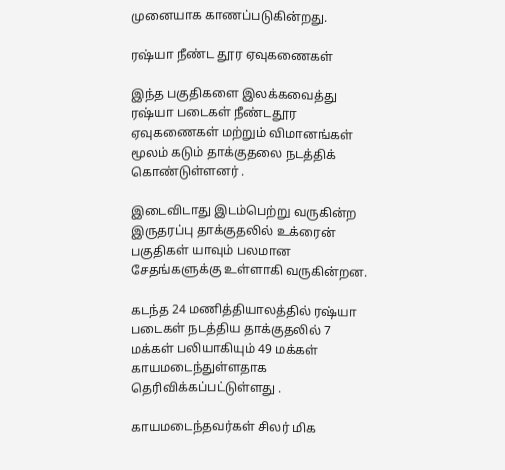முனையாக காணப்படுகின்றது.

ரஷ்யா நீண்ட தூர ஏவுகணைகள்

இந்த பகுதிகளை இலக்கவைத்து ரஷ்யா படைகள் நீண்டதூர ஏவுகணைகள் மற்றும் விமானங்கள் மூலம் கடும் தாக்குதலை நடத்திக் கொண்டுள்ளனர் .

இடைவிடாது இடம்பெற்று வருகின்ற இருதரப்பு தாக்குதலில் உக்ரைன் பகுதிகள் யாவும் பலமான சேதங்களுக்கு உள்ளாகி வருகின்றன.

கடந்த 24 மணித்தியாலத்தில் ரஷ்யா படைகள் நடத்திய தாக்குதலில் 7 மக்கள் பலியாகியும் 49 மக்கள் காயமடைந்துள்ளதாக தெரிவிக்கப்பட்டுள்ளது .

காயமடைந்தவர்கள் சிலர் மிக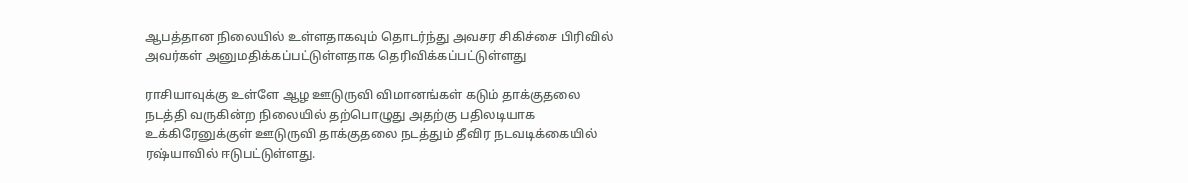ஆபத்தான நிலையில் உள்ளதாகவும் தொடர்ந்து அவசர சிகிச்சை பிரிவில் அவர்கள் அனுமதிக்கப்பட்டுள்ளதாக தெரிவிக்கப்பட்டுள்ளது

ராசியாவுக்கு உள்ளே ஆழ ஊடுருவி விமானங்கள் கடும் தாக்குதலை நடத்தி வருகின்ற நிலையில் தற்பொழுது அதற்கு பதிலடியாக உக்கிரேனுக்குள் ஊடுருவி தாக்குதலை நடத்தும் தீவிர நடவடிக்கையில் ரஷ்யாவில் ஈடுபட்டுள்ளது.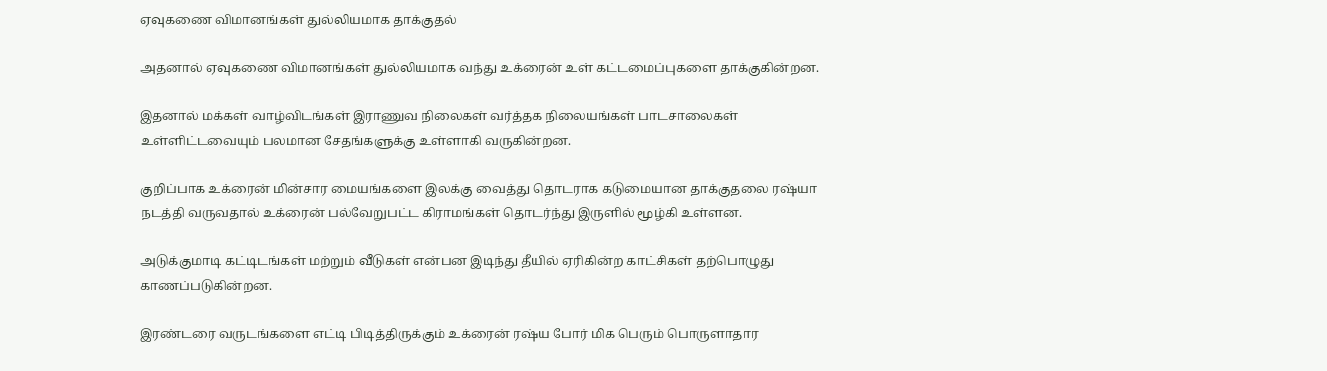ஏவுகணை விமானங்கள் துல்லியமாக தாக்குதல்

அதனால் ஏவுகணை விமானங்கள் துல்லியமாக வந்து உக்ரைன் உள் கட்டமைப்புகளை தாக்குகின்றன.

இதனால் மக்கள் வாழ்விடங்கள் இராணுவ நிலைகள் வர்த்தக நிலையங்கள் பாடசாலைகள் உள்ளிட்டவையும் பலமான சேதங்களுக்கு உள்ளாகி வருகின்றன.

குறிப்பாக உக்ரைன் மின்சார மையங்களை இலக்கு வைத்து தொடராக கடுமையான தாக்குதலை ரஷ்யா நடத்தி வருவதால் உக்ரைன் பல்வேறுபட்ட கிராமங்கள் தொடர்ந்து இருளில் மூழ்கி உள்ளன.

அடுக்குமாடி கட்டிடங்கள் மற்றும் வீடுகள் என்பன இடிந்து தீயில் ஏரிகின்ற காட்சிகள் தற்பொழுது காணப்படுகின்றன.

இரண்டரை வருடங்களை எட்டி பிடித்திருக்கும் உக்ரைன் ரஷ்ய போர் மிக பெரும் பொருளாதார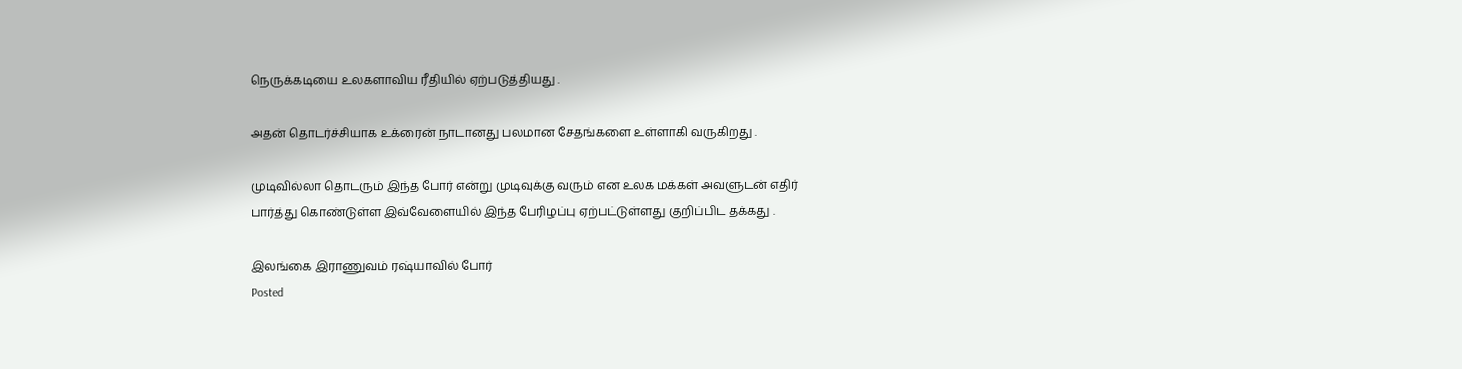நெருக்கடியை உலகளாவிய ரீதியில் ஏற்படுத்தியது .

அதன் தொடர்ச்சியாக உக்ரைன் நாடானது பலமான சேதங்களை உள்ளாகி வருகிறது .

முடிவில்லா தொடரும் இந்த போர் என்று முடிவுக்கு வரும் என உலக மக்கள் அவளுடன் எதிர் பார்த்து கொண்டுள்ள இவ்வேளையில் இந்த பேரிழப்பு ஏற்பட்டுள்ளது குறிப்பிட தக்கது .

இலங்கை இராணுவம் ரஷ்யாவில் போர்
Posted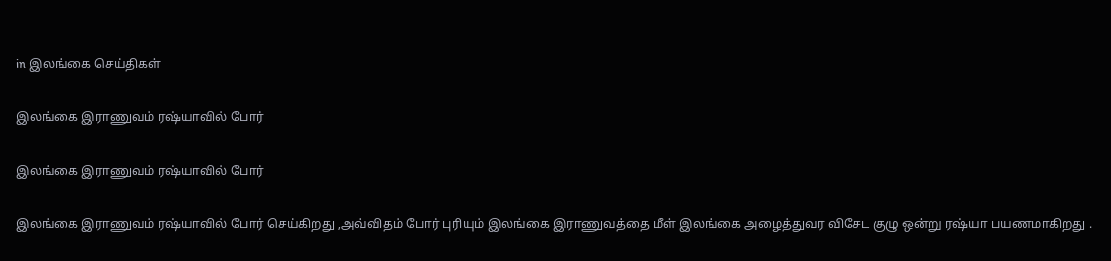in இலங்கை செய்திகள்

இலங்கை இராணுவம் ரஷ்யாவில் போர்

இலங்கை இராணுவம் ரஷ்யாவில் போர்

இலங்கை இராணுவம் ரஷ்யாவில் போர் செய்கிறது ,அவ்விதம் போர் புரியும் இலங்கை இராணுவத்தை மீள் இலங்கை அழைத்துவர விசேட குழு ஒன்று ரஷ்யா பயணமாகிறது .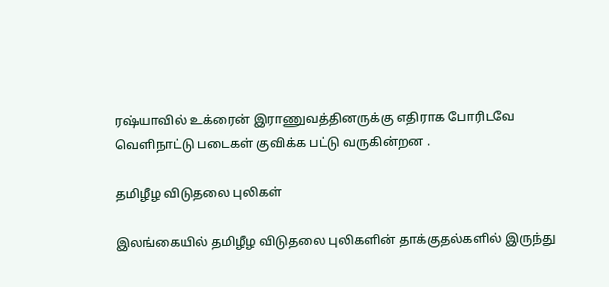ரஷ்யாவில் உக்ரைன் இராணுவத்தினருக்கு எதிராக போரிடவே வெளிநாட்டு படைகள் குவிக்க பட்டு வருகின்றன .

தமிழீழ விடுதலை புலிகள்

இலங்கையில் தமிழீழ விடுதலை புலிகளின் தாக்குதல்களில் இருந்து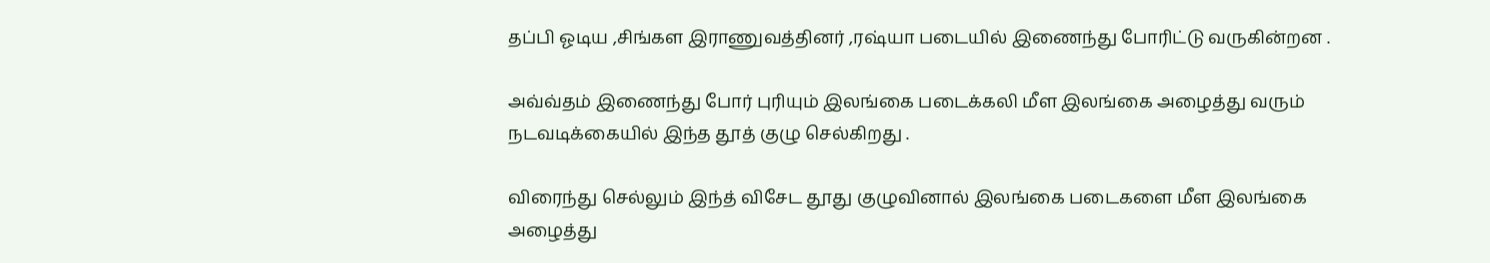தப்பி ஓடிய ,சிங்கள இராணுவத்தினர் ,ரஷ்யா படையில் இணைந்து போரிட்டு வருகின்றன .

அவ்வ்தம் இணைந்து போர் புரியும் இலங்கை படைக்கலி மீள இலங்கை அழைத்து வரும் நடவடிக்கையில் இந்த தூத் குழு செல்கிறது .

விரைந்து செல்லும் இந்த் விசேட தூது குழுவினால் இலங்கை படைகளை மீள இலங்கை அழைத்து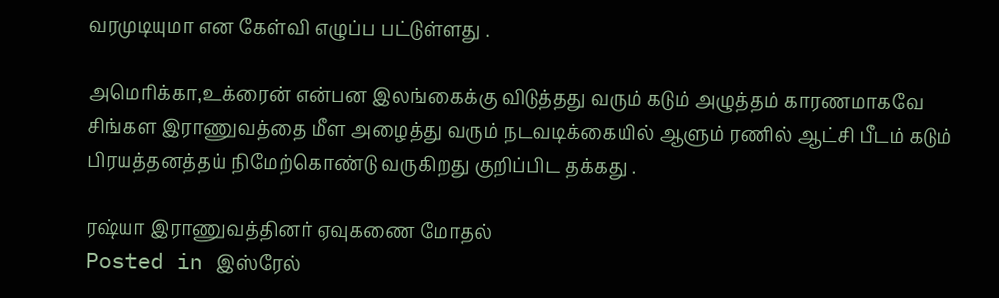வரமுடியுமா என கேள்வி எழுப்ப பட்டுள்ளது .

அமெரிக்கா,உக்ரைன் என்பன இலங்கைக்கு விடுத்தது வரும் கடும் அழுத்தம் காரணமாகவே சிங்கள இராணுவத்தை மீள அழைத்து வரும் நடவடிக்கையில் ஆளும் ரணில் ஆட்சி பீடம் கடும் பிரயத்தனத்தய் நிமேற்கொண்டு வருகிறது குறிப்பிட தக்கது .

ரஷ்யா இராணுவத்தினர் ஏவுகணை மோதல்
Posted in இஸ்ரேல்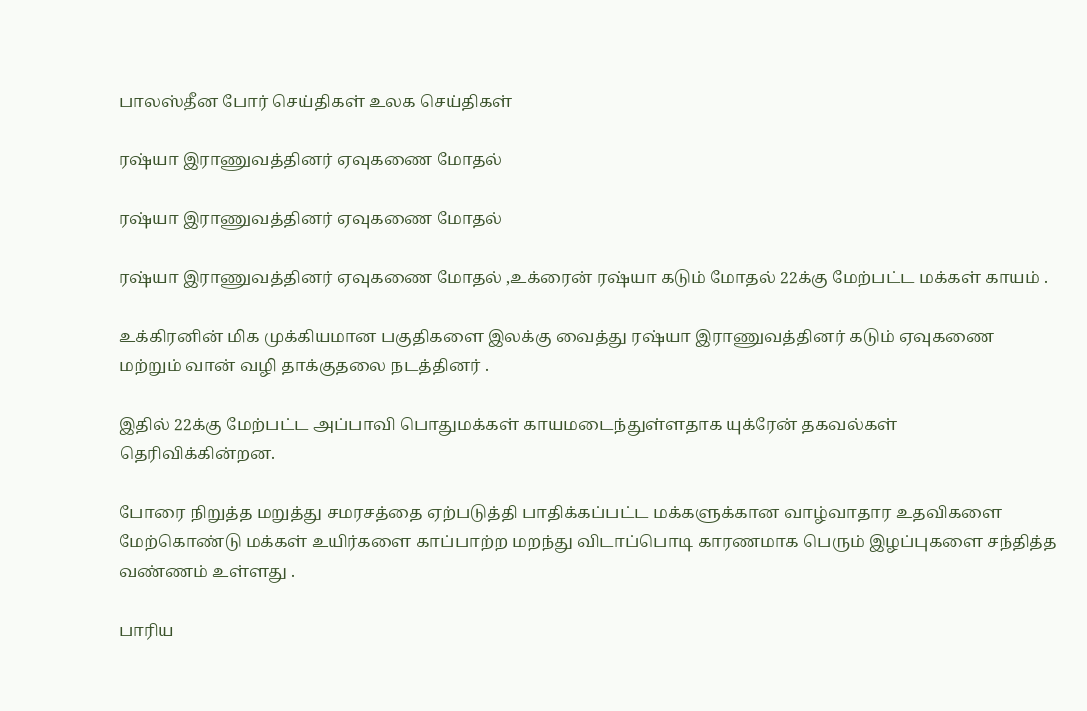பாலஸ்தீன போர் செய்திகள் உலக செய்திகள்

ரஷ்யா இராணுவத்தினர் ஏவுகணை மோதல்

ரஷ்யா இராணுவத்தினர் ஏவுகணை மோதல்

ரஷ்யா இராணுவத்தினர் ஏவுகணை மோதல் ,உக்ரைன் ரஷ்யா கடும் மோதல் 22க்கு மேற்பட்ட மக்கள் காயம் .

உக்கிரனின் மிக முக்கியமான பகுதிகளை இலக்கு வைத்து ரஷ்யா இராணுவத்தினர் கடும் ஏவுகணை மற்றும் வான் வழி தாக்குதலை நடத்தினர் .

இதில் 22க்கு மேற்பட்ட அப்பாவி பொதுமக்கள் காயமடைந்துள்ளதாக யுக்ரேன் தகவல்கள் தெரிவிக்கின்றன.

போரை நிறுத்த மறுத்து சமரசத்தை ஏற்படுத்தி பாதிக்கப்பட்ட மக்களுக்கான வாழ்வாதார உதவிகளை மேற்கொண்டு மக்கள் உயிர்களை காப்பாற்ற மறந்து விடாப்பொடி காரணமாக பெரும் இழப்புகளை சந்தித்த வண்ணம் உள்ளது .

பாரிய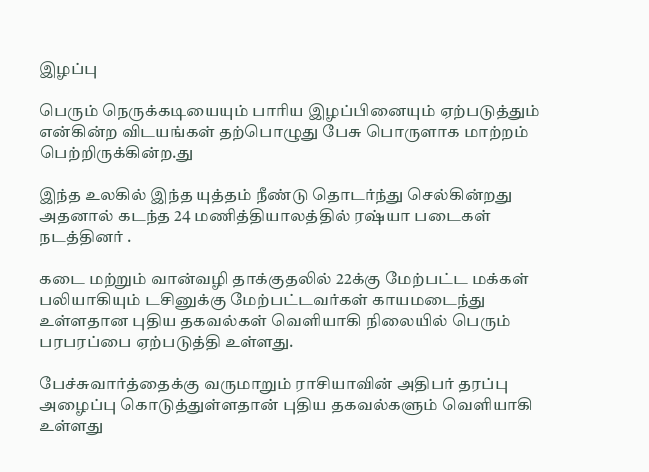இழப்பு

பெரும் நெருக்கடியையும் பாரிய இழப்பினையும் ஏற்படுத்தும் என்கின்ற விடயங்கள் தற்பொழுது பேசு பொருளாக மாற்றம் பெற்றிருக்கின்ற.து

இந்த உலகில் இந்த யுத்தம் நீண்டு தொடர்ந்து செல்கின்றது அதனால் கடந்த 24 மணித்தியாலத்தில் ரஷ்யா படைகள் நடத்தினர் .

கடை மற்றும் வான்வழி தாக்குதலில் 22க்கு மேற்பட்ட மக்கள் பலியாகியும் டசினுக்கு மேற்பட்டவர்கள் காயமடைந்து உள்ளதான புதிய தகவல்கள் வெளியாகி நிலையில் பெரும் பரபரப்பை ஏற்படுத்தி உள்ளது.

பேச்சுவார்த்தைக்கு வருமாறும் ராசியாவின் அதிபர் தரப்பு அழைப்பு கொடுத்துள்ளதான் புதிய தகவல்களும் வெளியாகி உள்ளது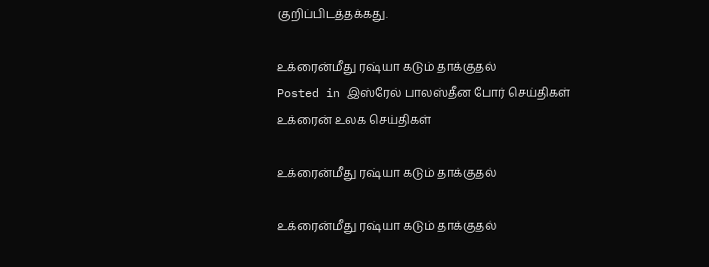குறிப்பிடத்தக்கது.

உக்ரைன்மீது ரஷ்யா கடும் தாக்குதல்
Posted in இஸ்ரேல் பாலஸ்தீன போர் செய்திகள் உக்ரைன் உலக செய்திகள்

உக்ரைன்மீது ரஷ்யா கடும் தாக்குதல்

உக்ரைன்மீது ரஷ்யா கடும் தாக்குதல்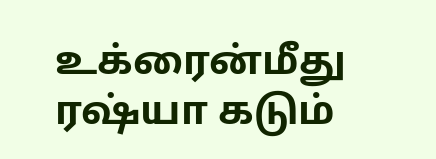உக்ரைன்மீது ரஷ்யா கடும்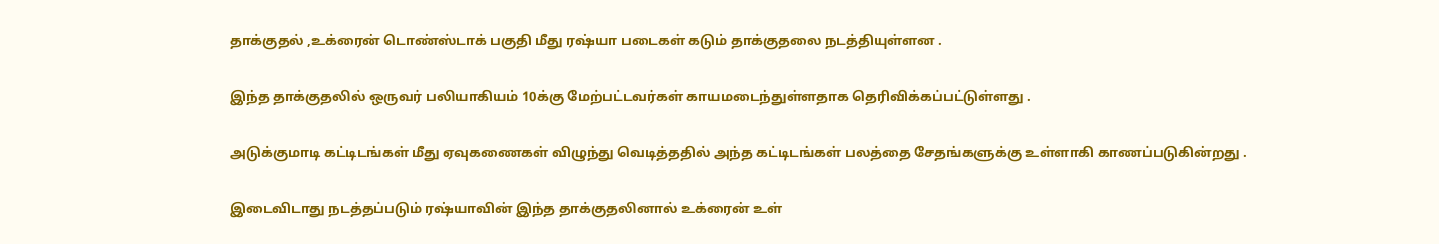தாக்குதல் ,உக்ரைன் டொண்ஸ்டாக் பகுதி மீது ரஷ்யா படைகள் கடும் தாக்குதலை நடத்தியுள்ளன .

இந்த தாக்குதலில் ஒருவர் பலியாகியம் 10க்கு மேற்பட்டவர்கள் காயமடைந்துள்ளதாக தெரிவிக்கப்பட்டுள்ளது .

அடுக்குமாடி கட்டிடங்கள் மீது ஏவுகணைகள் விழுந்து வெடித்ததில் அந்த கட்டிடங்கள் பலத்தை சேதங்களுக்கு உள்ளாகி காணப்படுகின்றது .

இடைவிடாது நடத்தப்படும் ரஷ்யாவின் இந்த தாக்குதலினால் உக்ரைன் உள்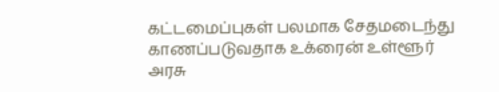கட்டமைப்புகள் பலமாக சேதமடைந்து காணப்படுவதாக உக்ரைன் உள்ளூர் அரசு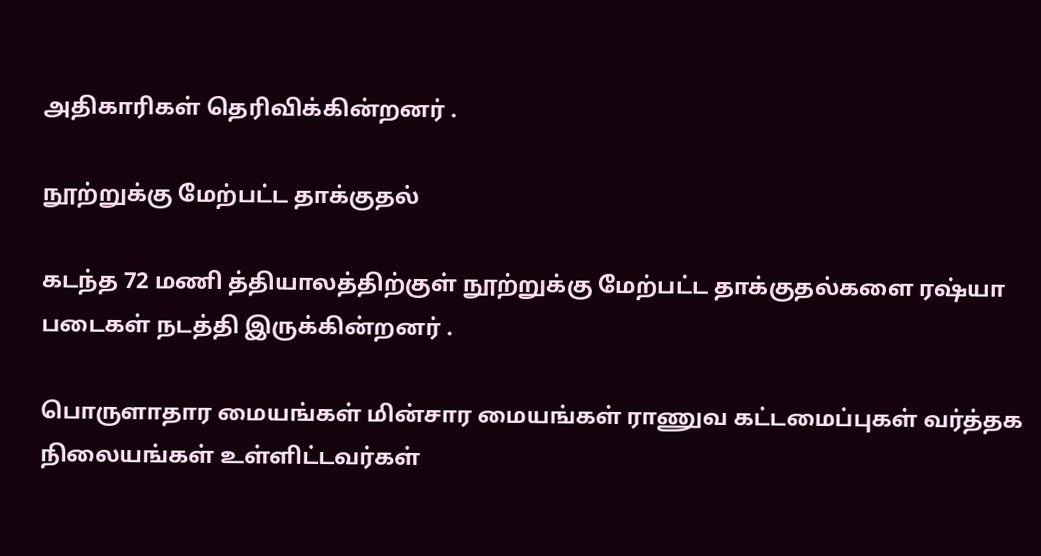அதிகாரிகள் தெரிவிக்கின்றனர் .

நூற்றுக்கு மேற்பட்ட தாக்குதல்

கடந்த 72 மணி த்தியாலத்திற்குள் நூற்றுக்கு மேற்பட்ட தாக்குதல்களை ரஷ்யா படைகள் நடத்தி இருக்கின்றனர் .

பொருளாதார மையங்கள் மின்சார மையங்கள் ராணுவ கட்டமைப்புகள் வர்த்தக நிலையங்கள் உள்ளிட்டவர்கள்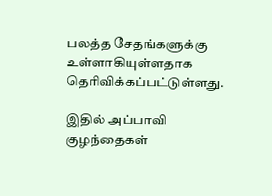பலத்த சேதங்களுக்கு உள்ளாகியுள்ளதாக தெரிவிக்கப்பட்டுள்ளது.

இதில் அப்பாவி குழந்தைகள்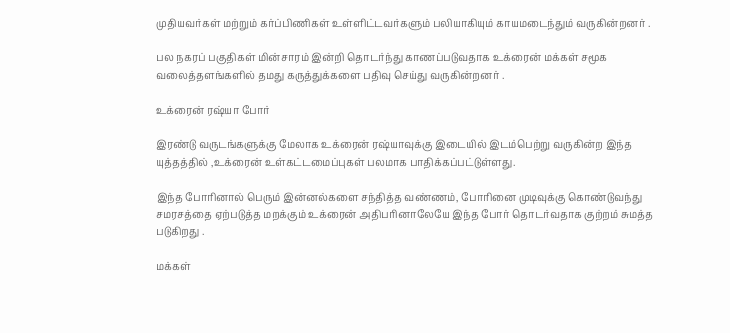முதியவர்கள் மற்றும் கர்ப்பிணிகள் உள்ளிட்டவர்களும் பலியாகியும் காயமடைந்தும் வருகின்றனர் .

பல நகரப் பகுதிகள் மின்சாரம் இன்றி தொடர்ந்து காணப்படுவதாக உக்ரைன் மக்கள் சமூக வலைத்தளங்களில் தமது கருத்துக்களை பதிவு செய்து வருகின்றனர் .

உக்ரைன் ரஷ்யா போர்

இரண்டு வருடங்களுக்கு மேலாக உக்ரைன் ரஷ்யாவுக்கு இடையில் இடம்பெற்று வருகின்ற இந்த யுத்தத்தில் ,உக்ரைன் உள்கட்டமைப்புகள் பலமாக பாதிக்கப்பட்டுள்ளது.

இந்த போரினால் பெரும் இன்னல்களை சந்தித்த வண்ணம், போரினை முடிவுக்கு கொண்டுவந்து சமரசத்தை ஏற்படுத்த மறக்கும் உக்ரைன் அதிபரினாலேயே இந்த போர் தொடர்வதாக குற்றம் சுமத்த படுகிறது .

மக்கள்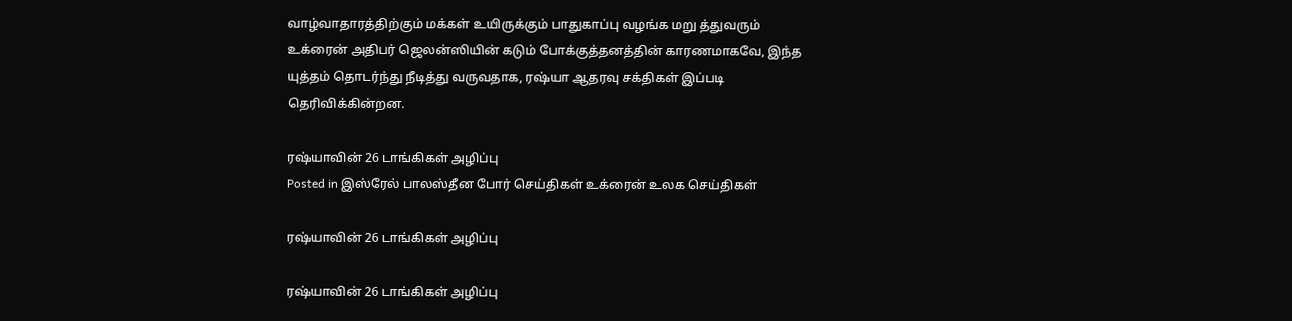வாழ்வாதாரத்திற்கும் மக்கள் உயிருக்கும் பாதுகாப்பு வழங்க மறு த்துவரும் உக்ரைன் அதிபர் ஜெலன்ஸியின் கடும் போக்குத்தனத்தின் காரணமாகவே, இந்த யுத்தம் தொடர்ந்து நீடித்து வருவதாக, ரஷ்யா ஆதரவு சக்திகள் இப்படி தெரிவிக்கின்றன.

ரஷ்யாவின் 26 டாங்கிகள் அழிப்பு
Posted in இஸ்ரேல் பாலஸ்தீன போர் செய்திகள் உக்ரைன் உலக செய்திகள்

ரஷ்யாவின் 26 டாங்கிகள் அழிப்பு

ரஷ்யாவின் 26 டாங்கிகள் அழிப்பு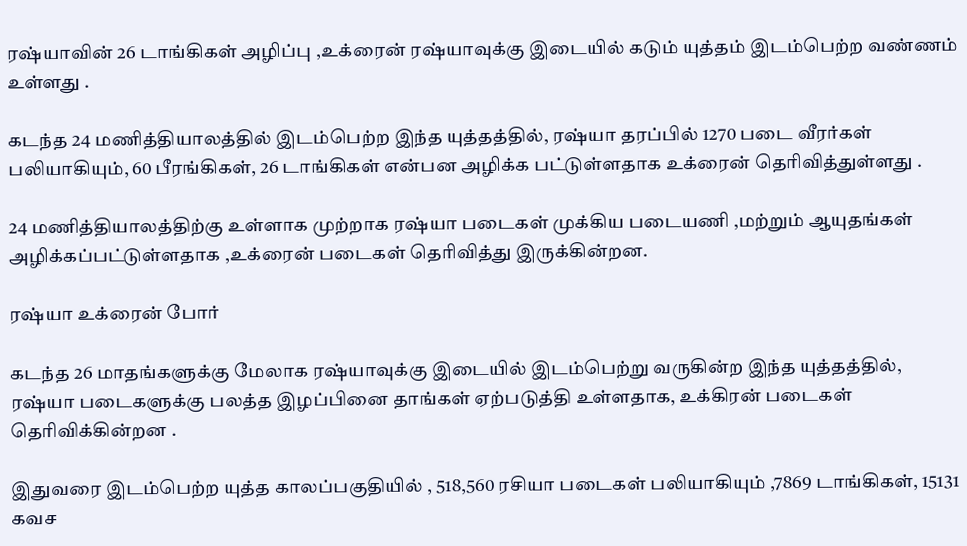ரஷ்யாவின் 26 டாங்கிகள் அழிப்பு ,உக்ரைன் ரஷ்யாவுக்கு இடையில் கடும் யுத்தம் இடம்பெற்ற வண்ணம் உள்ளது .

கடந்த 24 மணித்தியாலத்தில் இடம்பெற்ற இந்த யுத்தத்தில், ரஷ்யா தரப்பில் 1270 படை வீரர்கள் பலியாகியும், 60 பீரங்கிகள், 26 டாங்கிகள் என்பன அழிக்க பட்டுள்ளதாக உக்ரைன் தெரிவித்துள்ளது .

24 மணித்தியாலத்திற்கு உள்ளாக முற்றாக ரஷ்யா படைகள் முக்கிய படையணி ,மற்றும் ஆயுதங்கள் அழிக்கப்பட்டுள்ளதாக ,உக்ரைன் படைகள் தெரிவித்து இருக்கின்றன.

ரஷ்யா உக்ரைன் போர்

கடந்த 26 மாதங்களுக்கு மேலாக ரஷ்யாவுக்கு இடையில் இடம்பெற்று வருகின்ற இந்த யுத்தத்தில், ரஷ்யா படைகளுக்கு பலத்த இழப்பினை தாங்கள் ஏற்படுத்தி உள்ளதாக, உக்கிரன் படைகள் தெரிவிக்கின்றன .

இதுவரை இடம்பெற்ற யுத்த காலப்பகுதியில் , 518,560 ரசியா படைகள் பலியாகியும் ,7869 டாங்கிகள், 15131 கவச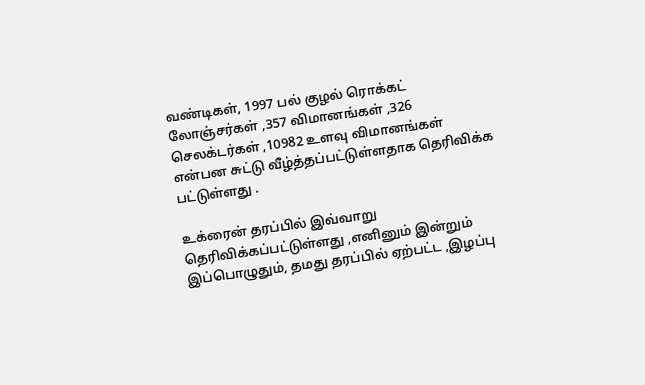வண்டிகள், 1997 பல் குழல் ரொக்கட் லோஞ்சர்கள் ,357 விமானங்கள் ,326 செலக்டர்கள் ,10982 உளவு விமானங்கள் என்பன சுட்டு வீழ்த்தப்பட்டுள்ளதாக தெரிவிக்க பட்டுள்ளது .

உக்ரைன் தரப்பில் இவ்வாறு தெரிவிக்கப்பட்டுள்ளது ,எனினும் இன்றும் இப்பொழுதும், தமது தரப்பில் ஏற்பட்ட ,இழப்பு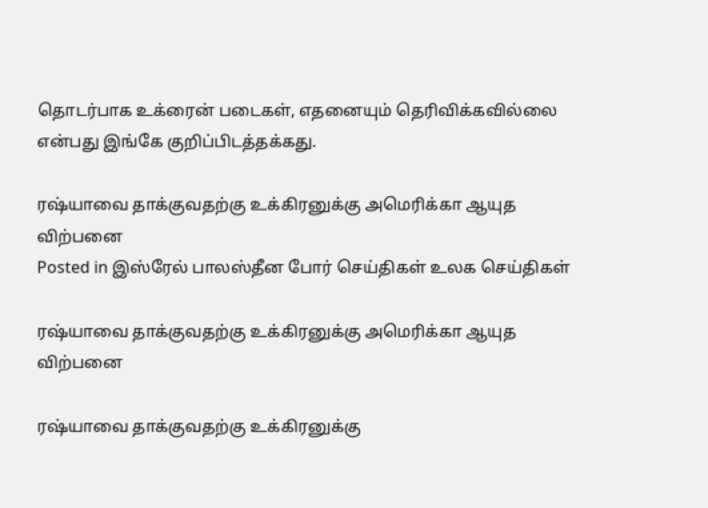தொடர்பாக உக்ரைன் படைகள், எதனையும் தெரிவிக்கவில்லை என்பது இங்கே குறிப்பிடத்தக்கது.

ரஷ்யாவை தாக்குவதற்கு உக்கிரனுக்கு அமெரிக்கா ஆயுத விற்பனை
Posted in இஸ்ரேல் பாலஸ்தீன போர் செய்திகள் உலக செய்திகள்

ரஷ்யாவை தாக்குவதற்கு உக்கிரனுக்கு அமெரிக்கா ஆயுத விற்பனை

ரஷ்யாவை தாக்குவதற்கு உக்கிரனுக்கு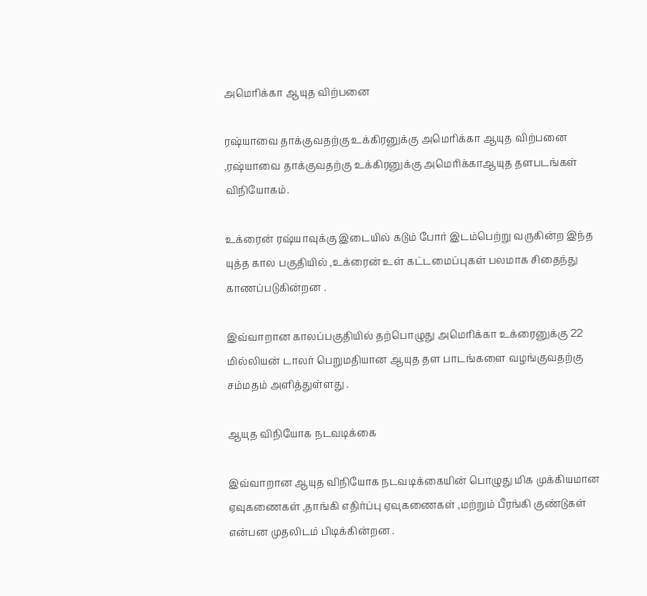அமெரிக்கா ஆயுத விற்பனை

ரஷ்யாவை தாக்குவதற்கு உக்கிரனுக்கு அமெரிக்கா ஆயுத விற்பனை ,ரஷ்யாவை தாக்குவதற்கு உக்கிரனுக்கு அமெரிக்காஆயுத தளபடங்கள் விநியோகம்.

உக்ரைன் ரஷ்யாவுக்கு இடையில் கடும் போர் இடம்பெற்று வருகின்ற இந்த யுத்த கால பகுதியில் ,உக்ரைன் உள் கட்டமைப்புகள் பலமாக சிதைந்து காணப்படுகின்றன .

இவ்வாறான காலப்பகுதியில் தற்பொழுது அமெரிக்கா உக்ரைனுக்கு 22 மில்லியன் டாலர் பெறுமதியான ஆயுத தள பாடங்களை வழங்குவதற்கு சம்மதம் அளித்துள்ளது .

ஆயுத விநியோக நடவடிக்கை

இவ்வாறான ஆயுத விநியோக நடவடிக்கையின் பொழுது மிக முக்கியமான ஏவுகணைகள் ,தாங்கி எதிர்ப்பு ஏவுகணைகள் ,மற்றும் பீரங்கி குண்டுகள் என்பன முதலிடம் பிடிக்கின்றன .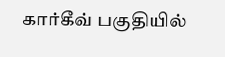கார்கீவ் பகுதியில்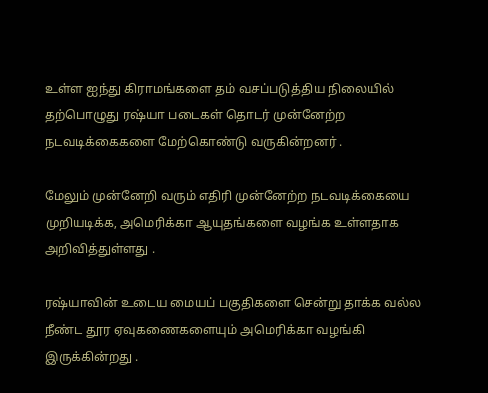உள்ள ஐந்து கிராமங்களை தம் வசப்படுத்திய நிலையில் தற்பொழுது ரஷ்யா படைகள் தொடர் முன்னேற்ற நடவடிக்கைகளை மேற்கொண்டு வருகின்றனர் .

மேலும் முன்னேறி வரும் எதிரி முன்னேற்ற நடவடிக்கையை முறியடிக்க, அமெரிக்கா ஆயுதங்களை வழங்க உள்ளதாக அறிவித்துள்ளது .

ரஷ்யாவின் உடைய மையப் பகுதிகளை சென்று தாக்க வல்ல நீண்ட தூர ஏவுகணைகளையும் அமெரிக்கா வழங்கி இருக்கின்றது .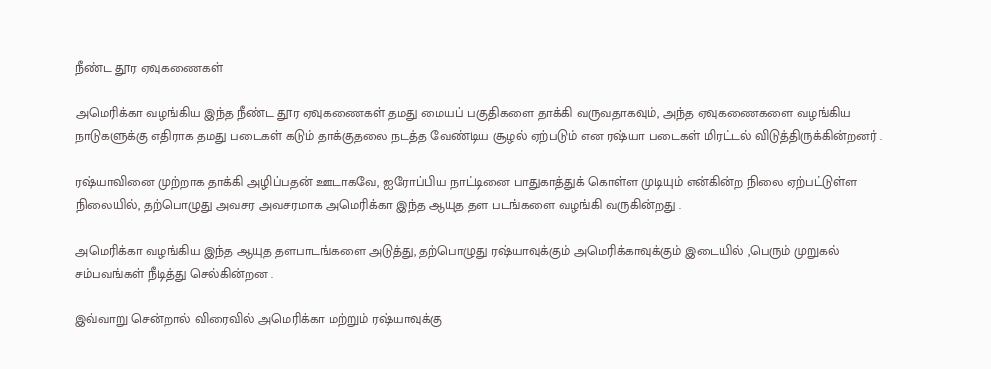நீண்ட தூர ஏவுகணைகள்

அமெரிக்கா வழங்கிய இந்த நீண்ட தூர ஏவுகணைகள் தமது மையப் பகுதிகளை தாக்கி வருவதாகவும், அந்த ஏவுகணைகளை வழங்கிய நாடுகளுக்கு எதிராக தமது படைகள் கடும் தாக்குதலை நடத்த வேண்டிய சூழல் ஏற்படும் என ரஷ்யா படைகள் மிரட்டல் விடுத்திருக்கின்றனர் .

ரஷ்யாவினை முற்றாக தாக்கி அழிப்பதன் ஊடாகவே, ஐரோப்பிய நாட்டினை பாதுகாத்துக் கொள்ள முடியும் என்கின்ற நிலை ஏற்பட்டுள்ள நிலையில், தற்பொழுது அவசர அவசரமாக அமெரிக்கா இந்த ஆயுத தள படங்களை வழங்கி வருகின்றது .

அமெரிக்கா வழங்கிய இந்த ஆயுத தளபாடங்களை அடுத்து, தற்பொழுது ரஷ்யாவுக்கும் அமெரிக்காவுக்கும் இடையில் ,பெரும் முறுகல் சம்பவங்கள் நீடித்து செல்கின்றன .

இவ்வாறு சென்றால் விரைவில் அமெரிக்கா மற்றும் ரஷ்யாவுக்கு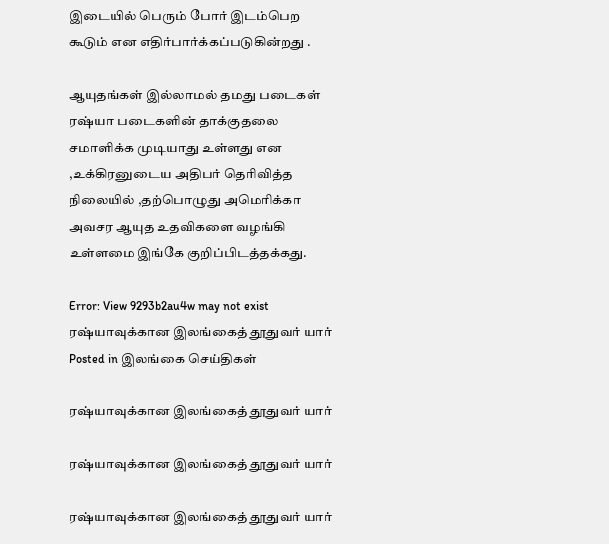இடையில் பெரும் போர் இடம்பெற கூடும் என எதிர்பார்க்கப்படுகின்றது .

ஆயுதங்கள் இல்லாமல் தமது படைகள் ரஷ்யா படைகளின் தாக்குதலை சமாளிக்க முடியாது உள்ளது என ,உக்கிரனுடைய அதிபர் தெரிவித்த நிலையில் ,தற்பொழுது அமெரிக்கா அவசர ஆயுத உதவிகளை வழங்கி உள்ளமை இங்கே குறிப்பிடத்தக்கது.

Error: View 9293b2au4w may not exist
ரஷ்யாவுக்கான இலங்கைத் தூதுவர் யார்
Posted in இலங்கை செய்திகள்

ரஷ்யாவுக்கான இலங்கைத் தூதுவர் யார்

ரஷ்யாவுக்கான இலங்கைத் தூதுவர் யார்

ரஷ்யாவுக்கான இலங்கைத் தூதுவர் யார்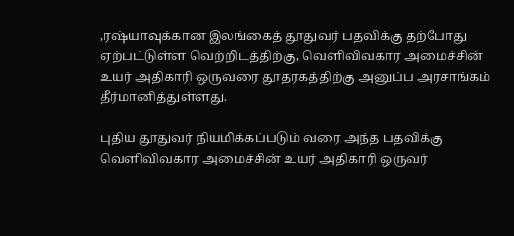,ரஷ்யாவுக்கான இலங்கைத் தூதுவர் பதவிக்கு தற்போது ஏற்பட்டுள்ள வெற்றிடத்திற்கு, வெளிவிவகார அமைச்சின் உயர் அதிகாரி ஒருவரை தூதரகத்திற்கு அனுப்ப அரசாங்கம் தீர்மானித்துள்ளது.

புதிய தூதுவர் நியமிக்கப்படும் வரை அந்த பதவிக்கு வெளிவிவகார அமைச்சின் உயர் அதிகாரி ஒருவர்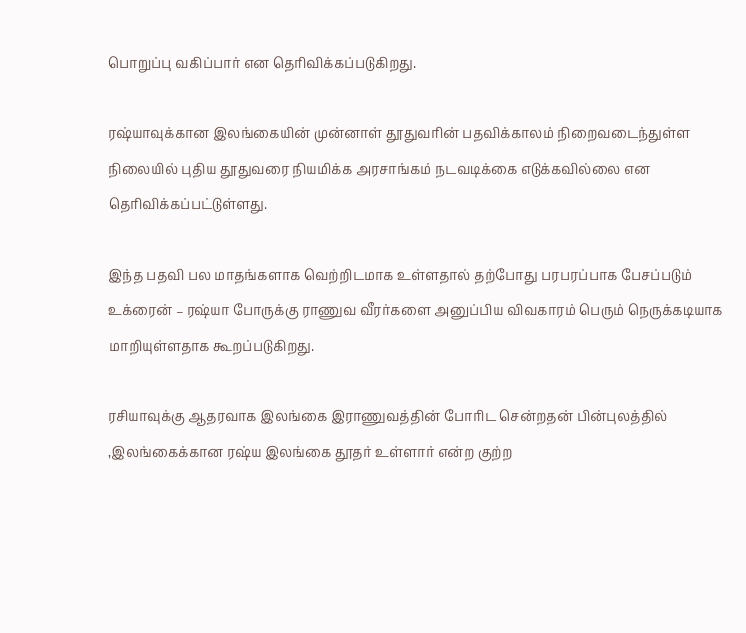பொறுப்பு வகிப்பார் என தெரிவிக்கப்படுகிறது.

ரஷ்யாவுக்கான இலங்கையின் முன்னாள் தூதுவரின் பதவிக்காலம் நிறைவடைந்துள்ள நிலையில் புதிய தூதுவரை நியமிக்க அரசாங்கம் நடவடிக்கை எடுக்கவில்லை என தெரிவிக்கப்பட்டுள்ளது.

இந்த பதவி பல மாதங்களாக வெற்றிடமாக உள்ளதால் தற்போது பரபரப்பாக பேசப்படும் உக்ரைன் – ரஷ்யா போருக்கு ராணுவ வீரர்களை அனுப்பிய விவகாரம் பெரும் நெருக்கடியாக மாறியுள்ளதாக கூறப்படுகிறது.

ரசியாவுக்கு ஆதரவாக இலங்கை இராணுவத்தின் போரிட சென்றதன் பின்புலத்தில் ,இலங்கைக்கான ரஷ்ய இலங்கை தூதர் உள்ளார் என்ற குற்ற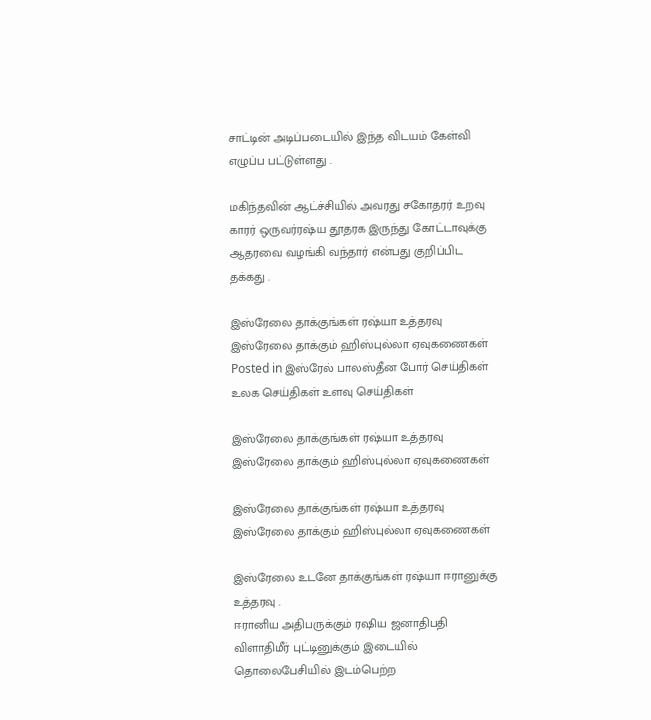சாட்டின் அடிப்படையில் இந்த விடயம் கேள்வி எழுப்ப பட்டுள்ளது .

மகிந்தவின் ஆட்ச்சியில் அவரது சகோதரர் உறவு காரர் ஒருவர்ரஷ்ய தூதரக இருந்து கோட்டாவுக்கு ஆதரவை வழங்கி வந்தார் என்பது குறிப்பிட தக்கது .

இஸ்ரேலை தாக்குங்கள் ரஷ்யா உத்தரவு இஸ்ரேலை தாக்கும் ஹிஸ்புல்லா ஏவுகணைகள்
Posted in இஸ்ரேல் பாலஸ்தீன போர் செய்திகள் உலக செய்திகள் உளவு செய்திகள்

இஸ்ரேலை தாக்குங்கள் ரஷ்யா உத்தரவு இஸ்ரேலை தாக்கும் ஹிஸ்புல்லா ஏவுகணைகள்

இஸ்ரேலை தாக்குங்கள் ரஷ்யா உத்தரவு இஸ்ரேலை தாக்கும் ஹிஸ்புல்லா ஏவுகணைகள்

இஸ்ரேலை உடனே தாக்குங்கள் ரஷ்யா ஈரானுக்கு உத்தரவு .
ஈரானிய அதிபருக்கும் ரஷிய ஜனாதிபதி விளாதிமீர் புட்டினுக்கும் இடையில் தொலைபேசியில் இடம்பெற்ற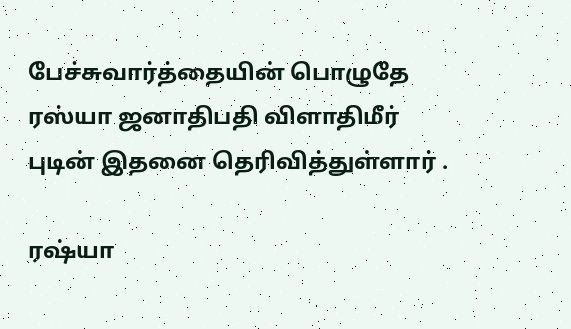பேச்சுவார்த்தையின் பொழுதே ரஸ்யா ஜனாதிபதி விளாதிமீர் புடின் இதனை தெரிவித்துள்ளார் .

ரஷ்யா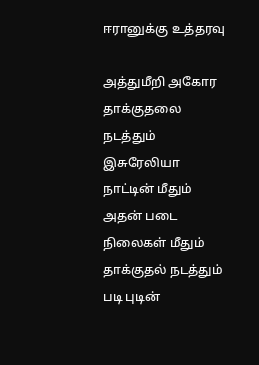ஈரானுக்கு உத்தரவு

அத்துமீறி அகோர தாக்குதலை நடத்தும் இசுரேலியா நாட்டின் மீதும் அதன் படை நிலைகள் மீதும் தாக்குதல் நடத்தும் படி புடின்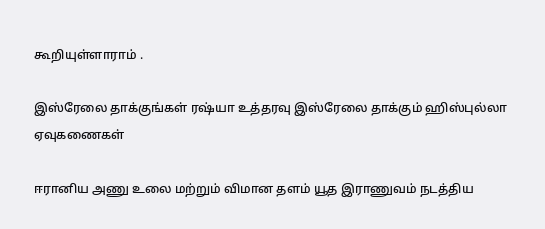கூறியுள்ளாராம் .

இஸ்ரேலை தாக்குங்கள் ரஷ்யா உத்தரவு இஸ்ரேலை தாக்கும் ஹிஸ்புல்லா ஏவுகணைகள்

ஈரானிய அணு உலை மற்றும் விமான தளம் யூத இராணுவம் நடத்திய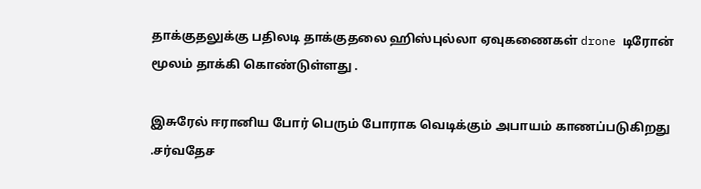தாக்குதலுக்கு பதிலடி தாக்குதலை ஹிஸ்புல்லா ஏவுகணைகள் drone டிரோன் மூலம் தாக்கி கொண்டுள்ளது .

இசுரேல் ஈரானிய போர் பெரும் போராக வெடிக்கும் அபாயம் காணப்படுகிறது .சர்வதேச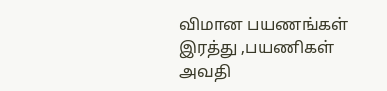விமான பயணங்கள் இரத்து ,பயணிகள் அவதி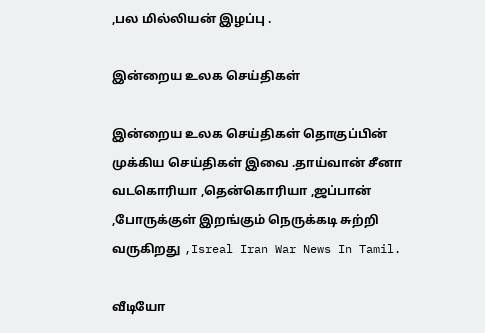,பல மில்லியன் இழப்பு .

இன்றைய உலக செய்திகள்

இன்றைய உலக செய்திகள் தொகுப்பின் முக்கிய செய்திகள் இவை .தாய்வான் சீனா வடகொரியா ,தென்கொரியா ,ஜப்பான் ,போருக்குள் இறங்கும் நெருக்கடி சுற்றி வருகிறது ,Isreal Iran War News In Tamil.

வீடியோ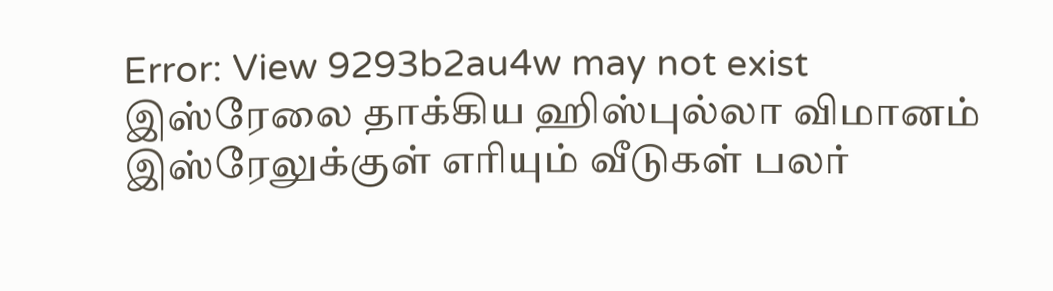Error: View 9293b2au4w may not exist
இஸ்ரேலை தாக்கிய ஹிஸ்புல்லா விமானம் இஸ்ரேலுக்குள் எரியும் வீடுகள் பலர்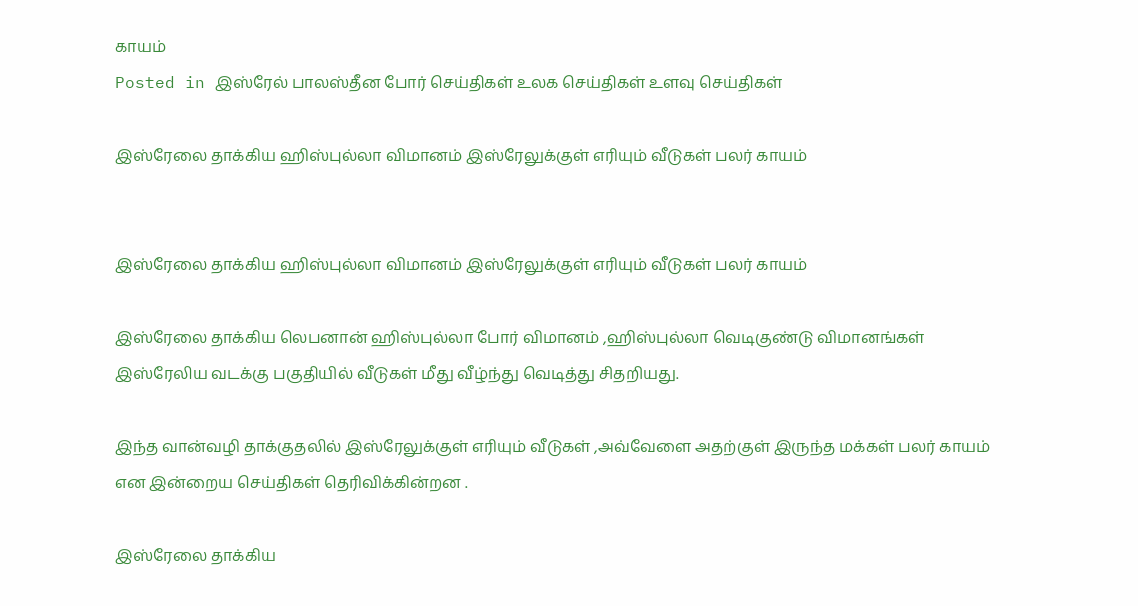காயம்
Posted in இஸ்ரேல் பாலஸ்தீன போர் செய்திகள் உலக செய்திகள் உளவு செய்திகள்

இஸ்ரேலை தாக்கிய ஹிஸ்புல்லா விமானம் இஸ்ரேலுக்குள் எரியும் வீடுகள் பலர் காயம்


இஸ்ரேலை தாக்கிய ஹிஸ்புல்லா விமானம் இஸ்ரேலுக்குள் எரியும் வீடுகள் பலர் காயம்

இஸ்ரேலை தாக்கிய லெபனான் ஹிஸ்புல்லா போர் விமானம் ,ஹிஸ்புல்லா வெடிகுண்டு விமானங்கள் இஸ்ரேலிய வடக்கு பகுதியில் வீடுகள் மீது வீழ்ந்து வெடித்து சிதறியது.

இந்த வான்வழி தாக்குதலில் இஸ்ரேலுக்குள் எரியும் வீடுகள் ,அவ்வேளை அதற்குள் இருந்த மக்கள் பலர் காயம்
என இன்றைய செய்திகள் தெரிவிக்கின்றன .

இஸ்ரேலை தாக்கிய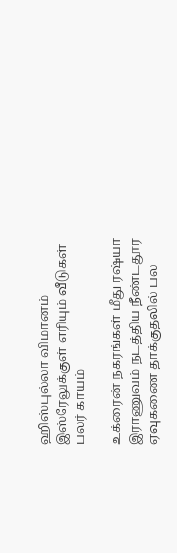ஹிஸ்புல்லா விமானம் இஸ்ரேலுக்குள் எரியும் வீடுகள் பலர் காயம்

உக்ரைன் நகரங்கள் மீது ரஷ்யா இராணுவம் நடத்திய நீண்டதூர ஏவுகணை தாக்குதலில் பல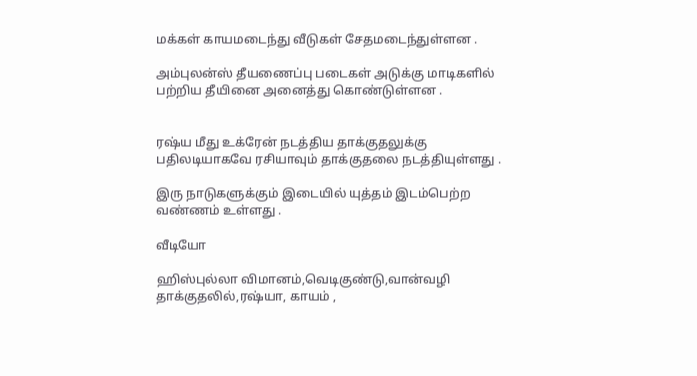மக்கள் காயமடைந்து வீடுகள் சேதமடைந்துள்ளன .

அம்புலன்ஸ் தீயணைப்பு படைகள் அடுக்கு மாடிகளில் பற்றிய தீயினை அனைத்து கொண்டுள்ளன .


ரஷ்ய மீது உக்ரேன் நடத்திய தாக்குதலுக்கு பதிலடியாகவே ரசியாவும் தாக்குதலை நடத்தியுள்ளது .

இரு நாடுகளுக்கும் இடையில் யுத்தம் இடம்பெற்ற வண்ணம் உள்ளது .

வீடியோ

ஹிஸ்புல்லா விமானம்,வெடிகுண்டு,வான்வழி தாக்குதலில்,ரஷ்யா, காயம் ,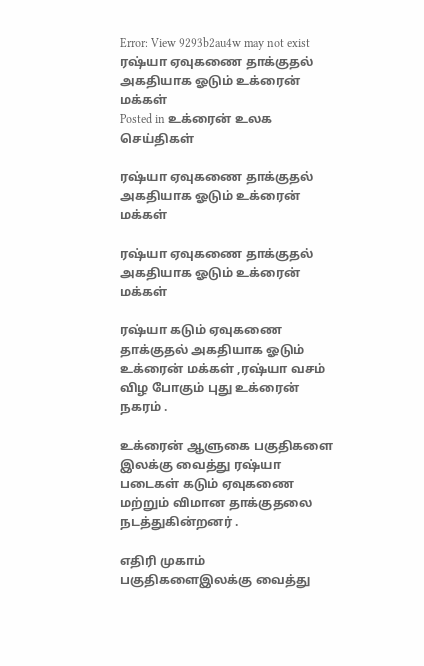Error: View 9293b2au4w may not exist
ரஷ்யா ஏவுகணை தாக்குதல் அகதியாக ஓடும் உக்ரைன் மக்கள்
Posted in உக்ரைன் உலக செய்திகள்

ரஷ்யா ஏவுகணை தாக்குதல் அகதியாக ஓடும் உக்ரைன் மக்கள்

ரஷ்யா ஏவுகணை தாக்குதல் அகதியாக ஓடும் உக்ரைன் மக்கள்

ரஷ்யா கடும் ஏவுகணை தாக்குதல் அகதியாக ஓடும் உக்ரைன் மக்கள் ,ரஷ்யா வசம் விழ போகும் புது உக்ரைன் நகரம் .

உக்ரைன் ஆளுகை பகுதிகளை இலக்கு வைத்து ரஷ்யா படைகள் கடும் ஏவுகணை மற்றும் விமான தாக்குதலை நடத்துகின்றனர் .

எதிரி முகாம் பகுதிகளைஇலக்கு வைத்து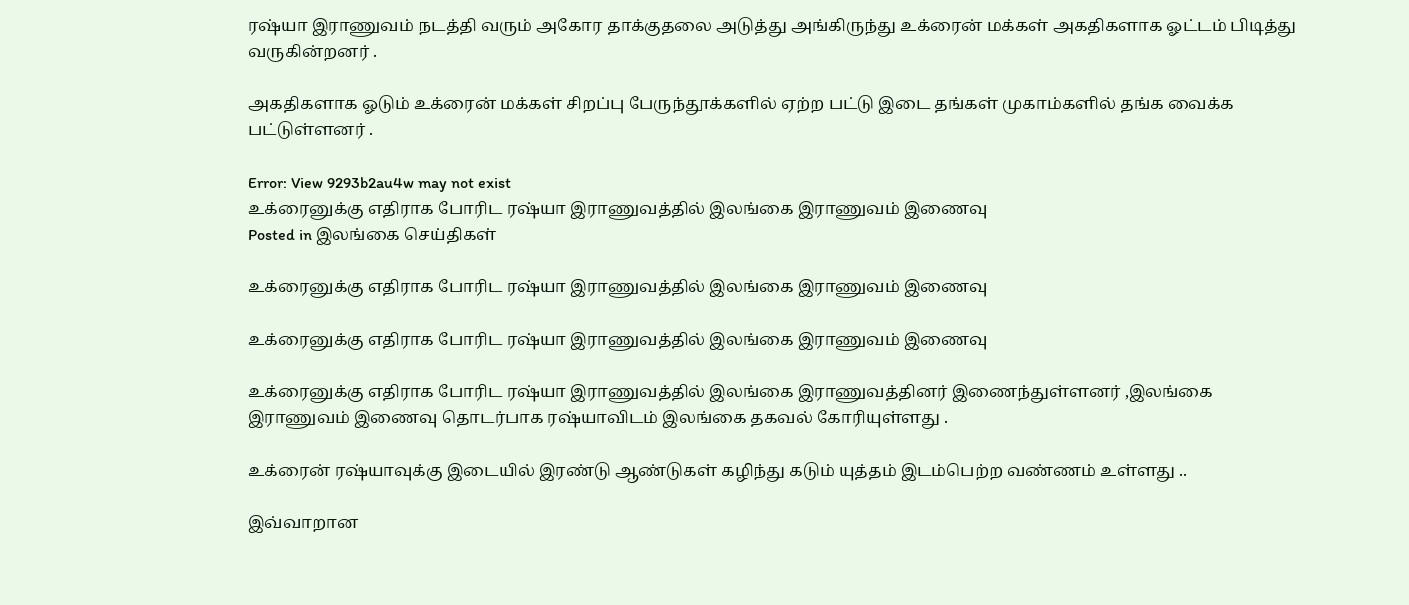ரஷ்யா இராணுவம் நடத்தி வரும் அகோர தாக்குதலை அடுத்து அங்கிருந்து உக்ரைன் மக்கள் அகதிகளாக ஓட்டம் பிடித்து வருகின்றனர் .

அகதிகளாக ஓடும் உக்ரைன் மக்கள் சிறப்பு பேருந்தூக்களில் ஏற்ற பட்டு இடை தங்கள் முகாம்களில் தங்க வைக்க பட்டுள்ளனர் .

Error: View 9293b2au4w may not exist
உக்ரைனுக்கு எதிராக போரிட ரஷ்யா இராணுவத்தில் இலங்கை இராணுவம் இணைவு
Posted in இலங்கை செய்திகள்

உக்ரைனுக்கு எதிராக போரிட ரஷ்யா இராணுவத்தில் இலங்கை இராணுவம் இணைவு

உக்ரைனுக்கு எதிராக போரிட ரஷ்யா இராணுவத்தில் இலங்கை இராணுவம் இணைவு

உக்ரைனுக்கு எதிராக போரிட ரஷ்யா இராணுவத்தில் இலங்கை இராணுவத்தினர் இணைந்துள்ளனர் ,இலங்கை இராணுவம் இணைவு தொடர்பாக ரஷ்யாவிடம் இலங்கை தகவல் கோரியுள்ளது .

உக்ரைன் ரஷ்யாவுக்கு இடையில் இரண்டு ஆண்டுகள் கழிந்து கடும் யுத்தம் இடம்பெற்ற வண்ணம் உள்ளது ..

இவ்வாறான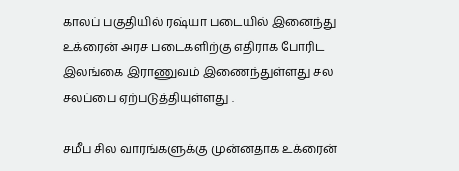காலப் பகுதியில் ரஷ்யா படையில் இனைந்து உக்ரைன் அரச படைகளிற்கு எதிராக போரிட இலங்கை இராணுவம் இணைந்துள்ளது சல சலப்பை ஏற்படுத்தியுள்ளது .

சமீப சில வாரங்களுக்கு முன்னதாக உக்ரைன்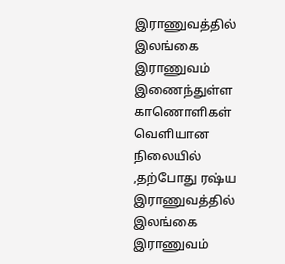இராணுவத்தில் இலங்கை இராணுவம் இணைந்துள்ள காணொளிகள் வெளியான நிலையில் ,தற்போது ரஷ்ய இராணுவத்தில் இலங்கை இராணுவம்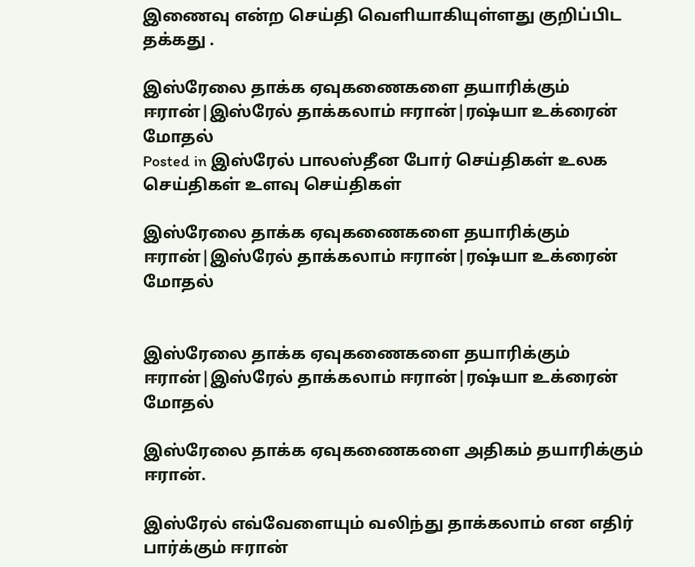இணைவு என்ற செய்தி வெளியாகியுள்ளது குறிப்பிட தக்கது .

இஸ்ரேலை தாக்க ஏவுகணைகளை தயாரிக்கும் ஈரான்|இஸ்ரேல் தாக்கலாம் ஈரான்|ரஷ்யா உக்ரைன் மோதல்
Posted in இஸ்ரேல் பாலஸ்தீன போர் செய்திகள் உலக செய்திகள் உளவு செய்திகள்

இஸ்ரேலை தாக்க ஏவுகணைகளை தயாரிக்கும் ஈரான்|இஸ்ரேல் தாக்கலாம் ஈரான்|ரஷ்யா உக்ரைன் மோதல்


இஸ்ரேலை தாக்க ஏவுகணைகளை தயாரிக்கும் ஈரான்|இஸ்ரேல் தாக்கலாம் ஈரான்|ரஷ்யா உக்ரைன் மோதல்

இஸ்ரேலை தாக்க ஏவுகணைகளை அதிகம் தயாரிக்கும் ஈரான்.

இஸ்ரேல் எவ்வேளையும் வலிந்து தாக்கலாம் என எதிர் பார்க்கும் ஈரான்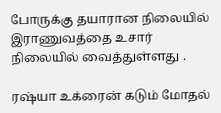போருக்கு தயாரான நிலையில் இராணுவத்தை உசார் நிலையில் வைத்துள்ளது .

ரஷ்யா உக்ரைன் கடும் மோதல்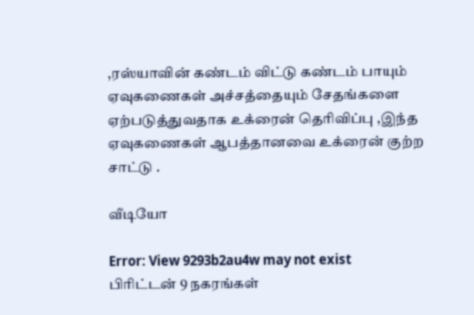,ரஸ்யாவின் கண்டம் விட்டு கண்டம் பாயும் ஏவுகணைகள் அச்சத்தையும் சேதங்களை ஏற்படுத்துவதாக உக்ரைன் தெரிவிப்பு ,இந்த ஏவுகணைகள் ஆபத்தானவை உக்ரைன் குற்ற சாட்டு .

வீடியோ

Error: View 9293b2au4w may not exist
பிரிட்டன் 9 நகரங்கள்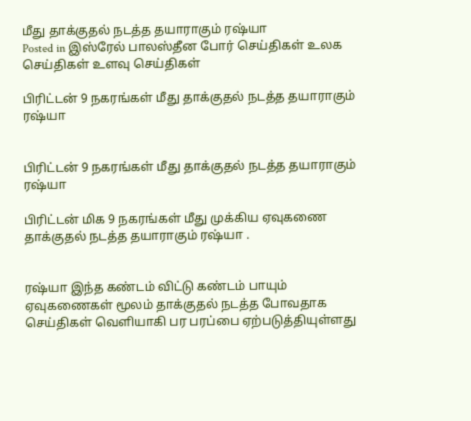மீது தாக்குதல் நடத்த தயாராகும் ரஷ்யா
Posted in இஸ்ரேல் பாலஸ்தீன போர் செய்திகள் உலக செய்திகள் உளவு செய்திகள்

பிரிட்டன் 9 நகரங்கள் மீது தாக்குதல் நடத்த தயாராகும் ரஷ்யா


பிரிட்டன் 9 நகரங்கள் மீது தாக்குதல் நடத்த தயாராகும் ரஷ்யா

பிரிட்டன் மிக 9 நகரங்கள் மீது முக்கிய ஏவுகணை தாக்குதல் நடத்த தயாராகும் ரஷ்யா .


ரஷ்யா இந்த கண்டம் விட்டு கண்டம் பாயும் ஏவுகணைகள் மூலம் தாக்குதல் நடத்த போவதாக செய்திகள் வெளியாகி பர பரப்பை ஏற்படுத்தியுள்ளது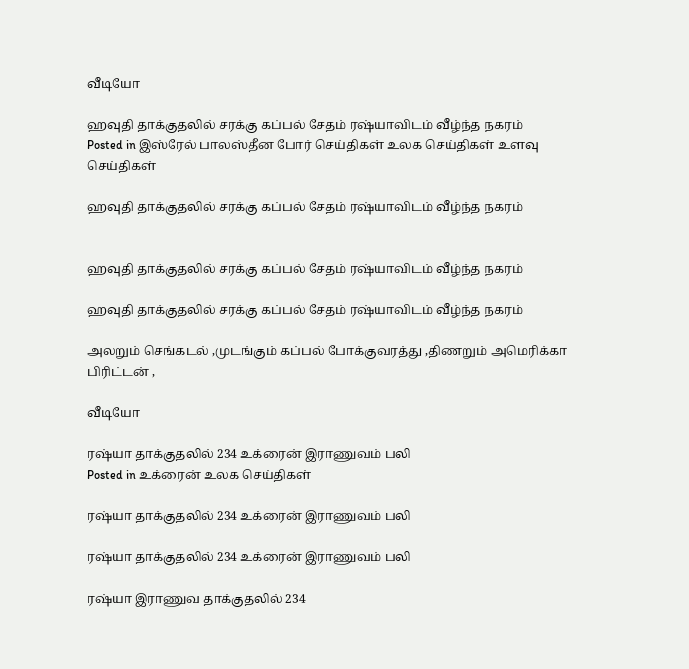வீடியோ

ஹவுதி தாக்குதலில் சரக்கு கப்பல் சேதம் ரஷ்யாவிடம் வீழ்ந்த நகரம்
Posted in இஸ்ரேல் பாலஸ்தீன போர் செய்திகள் உலக செய்திகள் உளவு செய்திகள்

ஹவுதி தாக்குதலில் சரக்கு கப்பல் சேதம் ரஷ்யாவிடம் வீழ்ந்த நகரம்


ஹவுதி தாக்குதலில் சரக்கு கப்பல் சேதம் ரஷ்யாவிடம் வீழ்ந்த நகரம்

ஹவுதி தாக்குதலில் சரக்கு கப்பல் சேதம் ரஷ்யாவிடம் வீழ்ந்த நகரம்

அலறும் செங்கடல் ,முடங்கும் கப்பல் போக்குவரத்து ,திணறும் அமெரிக்கா பிரிட்டன் ,

வீடியோ

ரஷ்யா தாக்குதலில் 234 உக்ரைன் இராணுவம் பலி
Posted in உக்ரைன் உலக செய்திகள்

ரஷ்யா தாக்குதலில் 234 உக்ரைன் இராணுவம் பலி

ரஷ்யா தாக்குதலில் 234 உக்ரைன் இராணுவம் பலி

ரஷ்யா இராணுவ தாக்குதலில் 234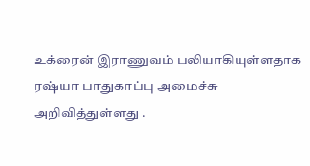உக்ரைன் இராணுவம் பலியாகியுள்ளதாக ரஷ்யா பாதுகாப்பு அமைச்சு அறிவித்துள்ளது .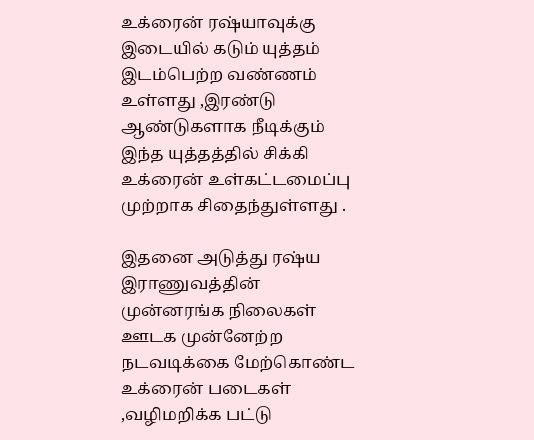உக்ரைன் ரஷ்யாவுக்கு இடையில் கடும் யுத்தம் இடம்பெற்ற வண்ணம் உள்ளது ,இரண்டு ஆண்டுகளாக நீடிக்கும் இந்த யுத்தத்தில் சிக்கி உக்ரைன் உள்கட்டமைப்பு முற்றாக சிதைந்துள்ளது .

இதனை அடுத்து ரஷ்ய இராணுவத்தின் முன்னரங்க நிலைகள் ஊடக முன்னேற்ற நடவடிக்கை மேற்கொண்ட உக்ரைன் படைகள் ,வழிமறிக்க பட்டு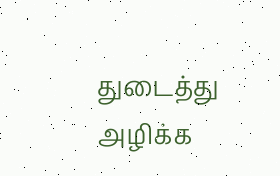துடைத்து அழிக்க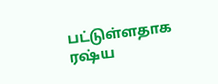பட்டுள்ளதாக ரஷ்ய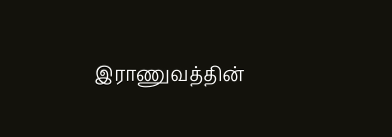இராணுவத்தின்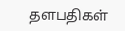தளபதிகள்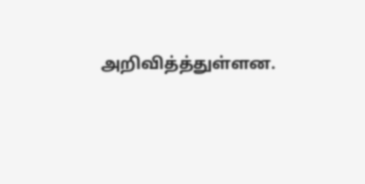அறிவித்த்துள்ளன.